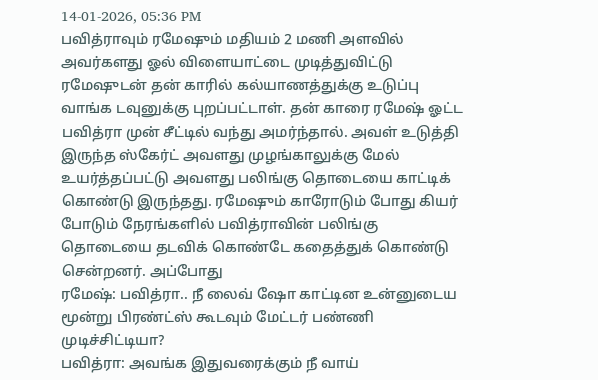14-01-2026, 05:36 PM
பவித்ராவும் ரமேஷும் மதியம் 2 மணி அளவில் அவர்களது ஓல் விளையாட்டை முடித்துவிட்டு ரமேஷுடன் தன் காரில் கல்யாணத்துக்கு உடுப்பு வாங்க டவுனுக்கு புறப்பட்டாள். தன் காரை ரமேஷ் ஓட்ட பவித்ரா முன் சீட்டில் வந்து அமர்ந்தால். அவள் உடுத்தி இருந்த ஸ்கேர்ட் அவளது முழங்காலுக்கு மேல் உயர்த்தப்பட்டு அவளது பலிங்கு தொடையை காட்டிக் கொண்டு இருந்தது. ரமேஷும் காரோடும் போது கியர் போடும் நேரங்களில் பவித்ராவின் பலிங்கு தொடையை தடவிக் கொண்டே கதைத்துக் கொண்டு சென்றனர். அப்போது
ரமேஷ்: பவித்ரா.. நீ லைவ் ஷோ காட்டின உன்னுடைய மூன்று பிரண்ட்ஸ் கூடவும் மேட்டர் பண்ணி முடிச்சிட்டியா?
பவித்ரா: அவங்க இதுவரைக்கும் நீ வாய்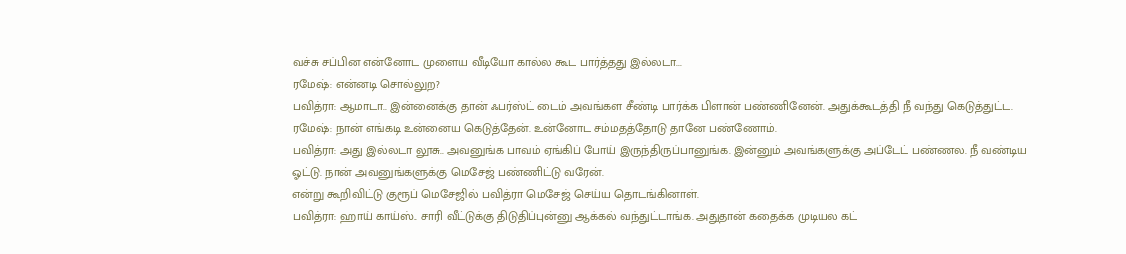வச்சு சப்பின என்னோட முளைய வீடியோ கால்ல கூட பார்த்தது இல்லடா...
ரமேஷ்: என்னடி சொல்லுற?
பவித்ரா: ஆமாடா.. இன்னைக்கு தான் ஃபர்ஸ்ட் டைம் அவங்கள சீண்டி பார்க்க பிளான் பண்ணினேன். அதுக்கூடத்தி நீ வந்து கெடுத்துட்ட.
ரமேஷ்: நான் எங்கடி உன்னைய கெடுத்தேன். உன்னோட சம்மதத்தோடு தானே பண்ணோம்.
பவித்ரா: அது இல்லடா லூசு.. அவனுங்க பாவம் ஏங்கிப் போய் இருந்திருப்பானுங்க. இன்னும் அவங்களுக்கு அப்டேட் பண்ணல. நீ வண்டிய ஓட்டு. நான் அவனுங்களுக்கு மெசேஜ் பண்ணிட்டு வரேன்.
என்று கூறிவிட்டு குரூப் மெசேஜில் பவித்ரா மெசேஜ் செய்ய தொடங்கினாள்.
பவித்ரா: ஹாய் காய்ஸ்.. சாரி வீட்டுக்கு திடுதிப்புன்னு ஆக்கல் வந்துட்டாங்க. அதுதான் கதைக்க முடியல கட்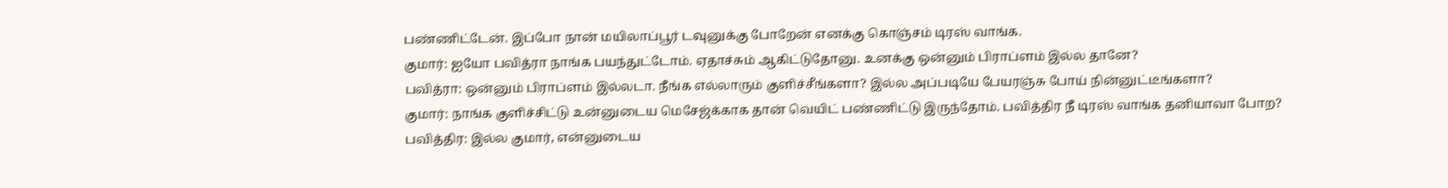பண்ணிட்டேன். இப்போ நான் மயிலாப்பூர் டவுனுக்கு போறேன் எனக்கு கொஞ்சம் டிரஸ் வாங்க.
குமார்: ஐயோ பவித்ரா நாங்க பயந்துட்டோம். ஏதாச்சும் ஆகிட்டுதோனு. உனக்கு ஒன்னும் பிராப்ளம் இல்ல தானே?
பவித்ரா: ஒன்னும் பிராப்ளம் இல்லடா. நீங்க எல்லாரும் குளிச்சீங்களா? இல்ல அப்படியே பேயரஞ்சு போய் நின்னுட்டீங்களா?
குமார்: நாங்க குளிச்சிட்டு உன்னுடைய மெசேஜ்க்காக தான் வெயிட் பண்ணிட்டு இருந்தோம். பவித்திர நீ டிரஸ் வாங்க தனியாவா போற?
பவித்திர: இல்ல குமார், என்னுடைய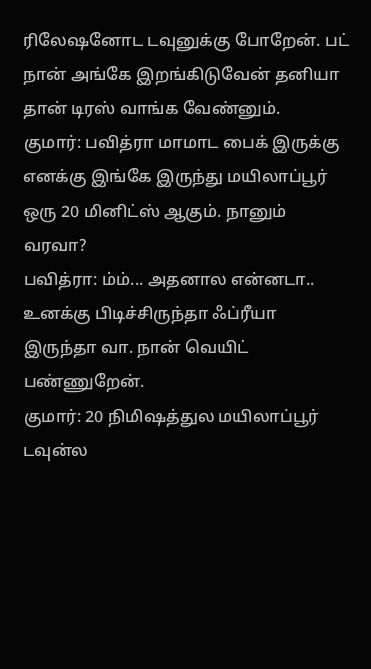ரிலேஷனோட டவுனுக்கு போறேன். பட் நான் அங்கே இறங்கிடுவேன் தனியா தான் டிரஸ் வாங்க வேண்னும்.
குமார்: பவித்ரா மாமாட பைக் இருக்கு எனக்கு இங்கே இருந்து மயிலாப்பூர் ஒரு 20 மினிட்ஸ் ஆகும். நானும் வரவா?
பவித்ரா: ம்ம்... அதனால என்னடா.. உனக்கு பிடிச்சிருந்தா ஃப்ரீயா இருந்தா வா. நான் வெயிட் பண்ணுறேன்.
குமார்: 20 நிமிஷத்துல மயிலாப்பூர் டவுன்ல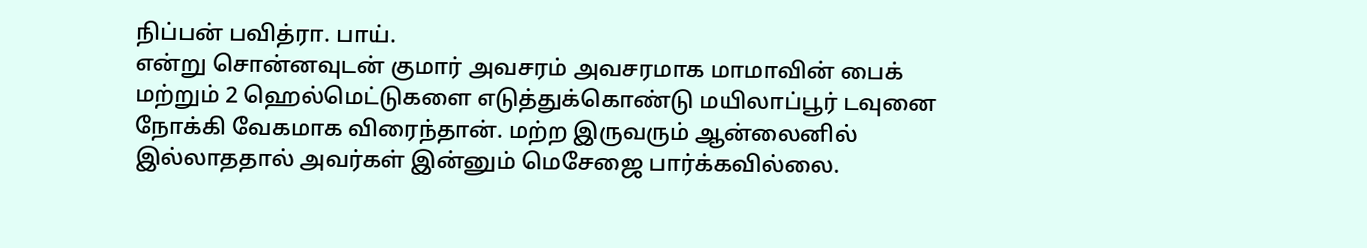நிப்பன் பவித்ரா. பாய்.
என்று சொன்னவுடன் குமார் அவசரம் அவசரமாக மாமாவின் பைக் மற்றும் 2 ஹெல்மெட்டுகளை எடுத்துக்கொண்டு மயிலாப்பூர் டவுனை நோக்கி வேகமாக விரைந்தான். மற்ற இருவரும் ஆன்லைனில் இல்லாததால் அவர்கள் இன்னும் மெசேஜை பார்க்கவில்லை.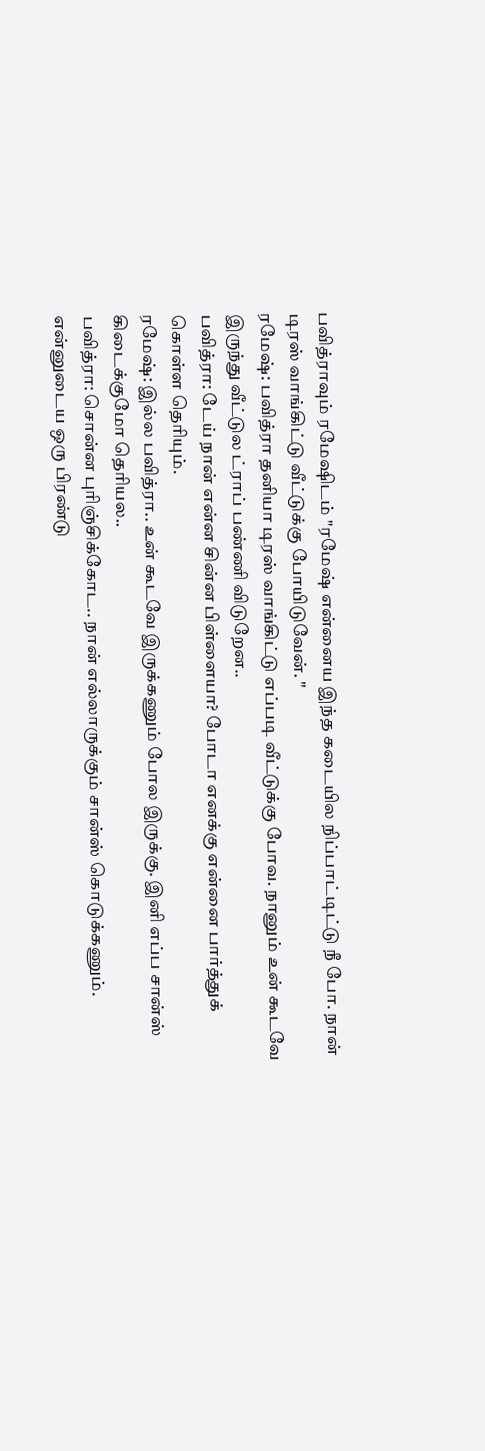பவித்ராவும் ரமேஷிடம் "ரமேஷ் என்னைய இந்த கடையில நிப்பாட்டிட்டு நீ போ. நான் டிரஸ் வாங்கிட்டு வீட்டுக்கு போயிடுவேன். "
ரமேஷ்: பவித்ரா தனியா டிரஸ் வாங்கிட்டு எப்படி வீட்டுக்கு போவ. நானும் உன் கூடவே இருந்து வீட்டுல ட்ராப் பண்ணி விடுறேன..
பவித்ரா: டேய் நான் என்ன சின்ன பிள்ளையா? போடா எனக்கு என்னை பார்த்துக் கொள்ள தெரியும்.
ரமேஷ்: இல்ல பவித்ரா.. உன் கூடவே இருக்கணும் போல இருக்கு. இனி எப்ப சான்ஸ் கிடைக்குமோ தெரியல..
பவித்ரா: சொன்ன புரிஞ்சிக்கோட.. நான் எல்லாருக்கும் சான்ஸ் கொடுக்கணும். என்னுடைய ஒரு பிரண்டு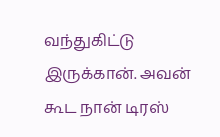வந்துகிட்டு இருக்கான். அவன் கூட நான் டிரஸ்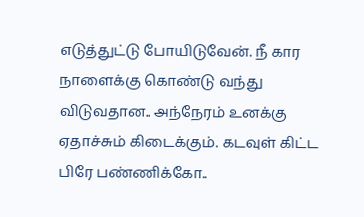எடுத்துட்டு போயிடுவேன். நீ கார நாளைக்கு கொண்டு வந்து விடுவதான.. அந்நேரம் உனக்கு ஏதாச்சும் கிடைக்கும். கடவுள் கிட்ட பிரே பண்ணிக்கோ..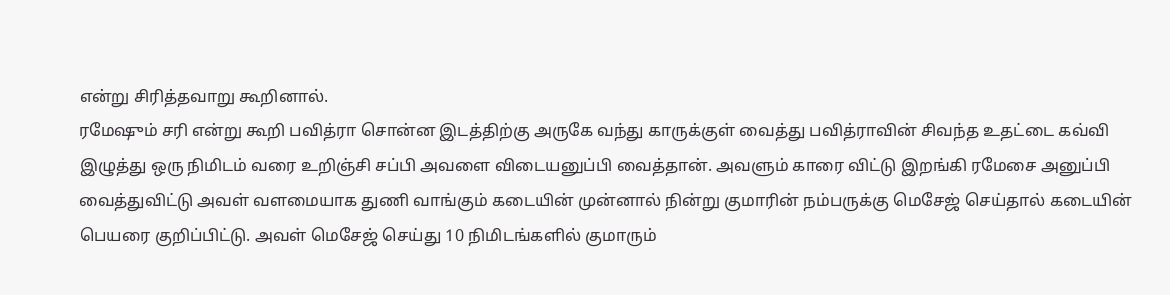என்று சிரித்தவாறு கூறினால்.
ரமேஷும் சரி என்று கூறி பவித்ரா சொன்ன இடத்திற்கு அருகே வந்து காருக்குள் வைத்து பவித்ராவின் சிவந்த உதட்டை கவ்வி இழுத்து ஒரு நிமிடம் வரை உறிஞ்சி சப்பி அவளை விடையனுப்பி வைத்தான். அவளும் காரை விட்டு இறங்கி ரமேசை அனுப்பி வைத்துவிட்டு அவள் வளமையாக துணி வாங்கும் கடையின் முன்னால் நின்று குமாரின் நம்பருக்கு மெசேஜ் செய்தால் கடையின் பெயரை குறிப்பிட்டு. அவள் மெசேஜ் செய்து 10 நிமிடங்களில் குமாரும்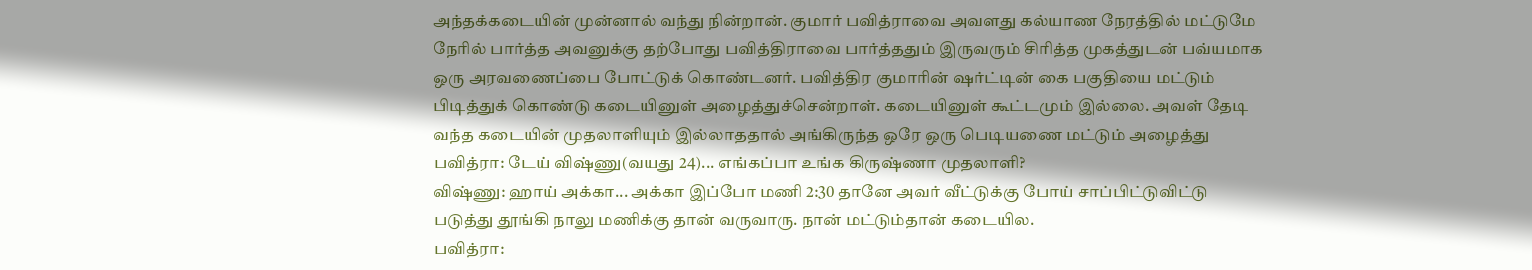அந்தக்கடையின் முன்னால் வந்து நின்றான். குமார் பவித்ராவை அவளது கல்யாண நேரத்தில் மட்டுமே நேரில் பார்த்த அவனுக்கு தற்போது பவித்திராவை பார்த்ததும் இருவரும் சிரித்த முகத்துடன் பவ்யமாக ஒரு அரவணைப்பை போட்டுக் கொண்டனர். பவித்திர குமாரின் ஷர்ட்டின் கை பகுதியை மட்டும் பிடித்துக் கொண்டு கடையினுள் அழைத்துச்சென்றாள். கடையினுள் கூட்டமும் இல்லை. அவள் தேடி வந்த கடையின் முதலாளியும் இல்லாததால் அங்கிருந்த ஒரே ஒரு பெடியணை மட்டும் அழைத்து
பவித்ரா: டேய் விஷ்ணு(வயது 24)... எங்கப்பா உங்க கிருஷ்ணா முதலாளி?
விஷ்ணு: ஹாய் அக்கா... அக்கா இப்போ மணி 2:30 தானே அவர் வீட்டுக்கு போய் சாப்பிட்டுவிட்டு படுத்து தூங்கி நாலு மணிக்கு தான் வருவாரு. நான் மட்டும்தான் கடையில.
பவித்ரா: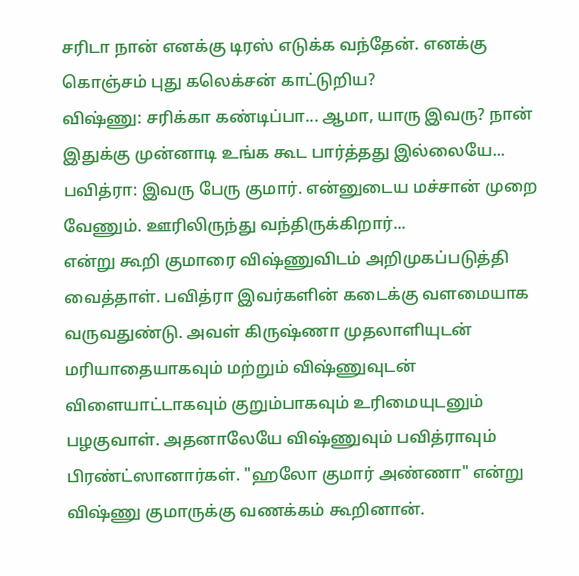சரிடா நான் எனக்கு டிரஸ் எடுக்க வந்தேன். எனக்கு கொஞ்சம் புது கலெக்சன் காட்டுறிய?
விஷ்ணு: சரிக்கா கண்டிப்பா... ஆமா, யாரு இவரு? நான் இதுக்கு முன்னாடி உங்க கூட பார்த்தது இல்லையே...
பவித்ரா: இவரு பேரு குமார். என்னுடைய மச்சான் முறை வேணும். ஊரிலிருந்து வந்திருக்கிறார்...
என்று கூறி குமாரை விஷ்ணுவிடம் அறிமுகப்படுத்தி வைத்தாள். பவித்ரா இவர்களின் கடைக்கு வளமையாக வருவதுண்டு. அவள் கிருஷ்ணா முதலாளியுடன் மரியாதையாகவும் மற்றும் விஷ்ணுவுடன் விளையாட்டாகவும் குறும்பாகவும் உரிமையுடனும் பழகுவாள். அதனாலேயே விஷ்ணுவும் பவித்ராவும் பிரண்ட்ஸானார்கள். "ஹலோ குமார் அண்ணா" என்று விஷ்ணு குமாருக்கு வணக்கம் கூறினான்.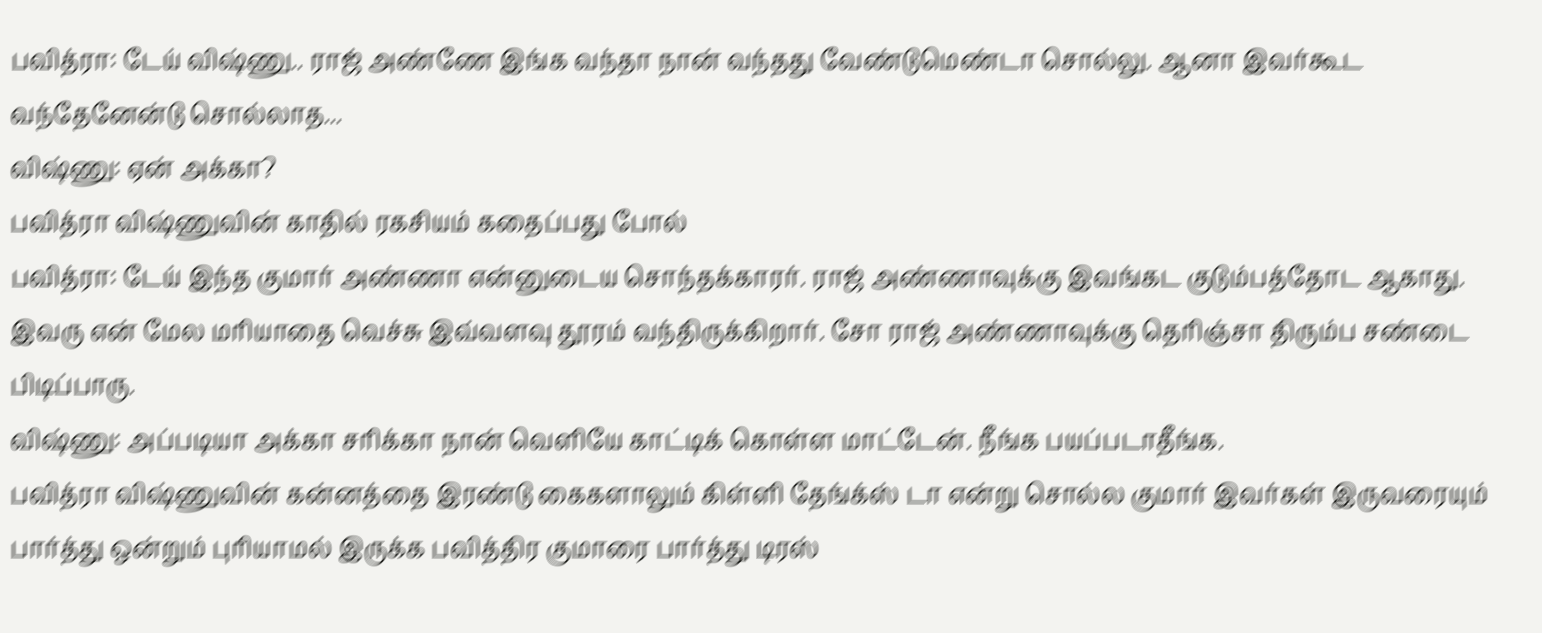பவித்ரா: டேய் விஷ்ணு.. ராஜ் அண்ணே இங்க வந்தா நான் வந்தது வேண்டுமெண்டா சொல்லு. ஆனா இவர்கூட வந்தேனேன்டு சொல்லாத...
விஷ்ணு: ஏன் அக்கா?
பவித்ரா விஷ்ணுவின் காதில் ரகசியம் கதைப்பது போல்
பவித்ரா: டேய் இந்த குமார் அண்ணா என்னுடைய சொந்தக்காரர். ராஜ் அண்ணாவுக்கு இவங்கட குடும்பத்தோட ஆகாது. இவரு என் மேல மரியாதை வெச்சு இவ்வளவு தூரம் வந்திருக்கிறார். சோ ராஜ் அண்ணாவுக்கு தெரிஞ்சா திரும்ப சண்டை பிடிப்பாரு.
விஷ்ணு: அப்படியா அக்கா சரிக்கா நான் வெளியே காட்டிக் கொள்ள மாட்டேன். நீங்க பயப்படாதீங்க.
பவித்ரா விஷ்ணுவின் கன்னத்தை இரண்டு கைகளாலும் கிள்ளி தேங்க்ஸ் டா என்று சொல்ல குமார் இவர்கள் இருவரையும் பார்த்து ஒன்றும் புரியாமல் இருக்க பவித்திர குமாரை பார்த்து டிரஸ்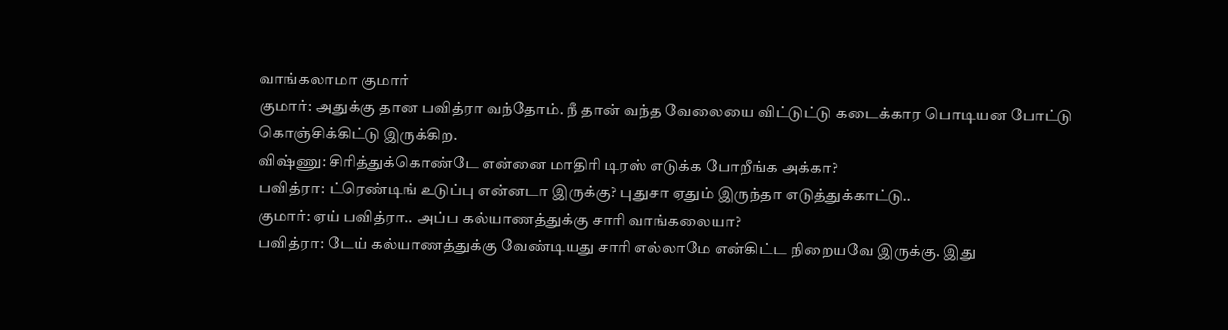வாங்கலாமா குமார்
குமார்: அதுக்கு தான பவித்ரா வந்தோம். நீ தான் வந்த வேலையை விட்டுட்டு கடைக்கார பொடியன போட்டு கொஞ்சிக்கிட்டு இருக்கிற.
விஷ்ணு: சிரித்துக்கொண்டே என்னை மாதிரி டிரஸ் எடுக்க போறீங்க அக்கா?
பவித்ரா: ட்ரெண்டிங் உடுப்பு என்னடா இருக்கு? புதுசா ஏதும் இருந்தா எடுத்துக்காட்டு..
குமார்: ஏய் பவித்ரா.. அப்ப கல்யாணத்துக்கு சாரி வாங்கலையா?
பவித்ரா: டேய் கல்யாணத்துக்கு வேண்டியது சாரி எல்லாமே என்கிட்ட நிறையவே இருக்கு. இது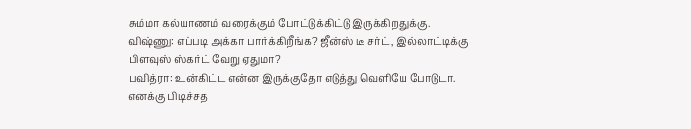சும்மா கல்யாணம் வரைக்கும் போட்டுக்கிட்டு இருக்கிறதுக்கு.
விஷ்ணு: எப்படி அக்கா பார்க்கிறீங்க? ஜீன்ஸ் டீ சர்ட், இல்லாட்டிக்கு பிளவுஸ் ஸ்கர்ட் வேறு ஏதுமா?
பவித்ரா: உன்கிட்ட என்ன இருக்குதோ எடுத்து வெளியே போடுடா. எனக்கு பிடிச்சத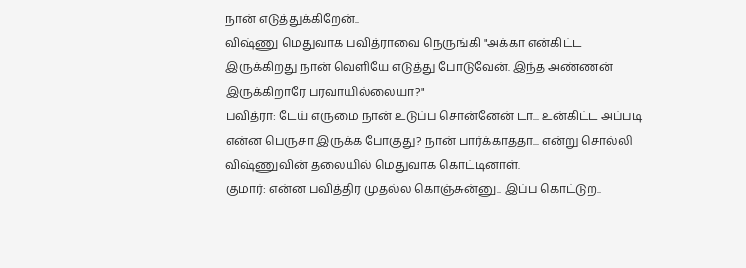நான் எடுத்துக்கிறேன்..
விஷ்ணு மெதுவாக பவித்ராவை நெருங்கி "அக்கா என்கிட்ட இருக்கிறது நான் வெளியே எடுத்து போடுவேன். இந்த அண்ணன் இருக்கிறாரே பரவாயில்லையா?"
பவித்ரா: டேய் எருமை நான் உடுப்ப சொன்னேன் டா... உன்கிட்ட அப்படி என்ன பெருசா இருக்க போகுது? நான் பார்க்காததா... என்று சொல்லி விஷ்ணுவின் தலையில் மெதுவாக கொட்டினாள்.
குமார்: என்ன பவித்திர முதல்ல கொஞ்சுன்னு.. இப்ப கொட்டுற..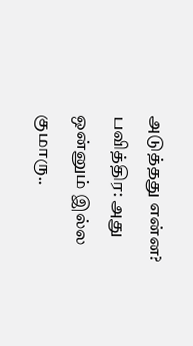அடுத்தது என்ன?
பவித்திர: அது ஒன்னும் இல்ல குமாரு..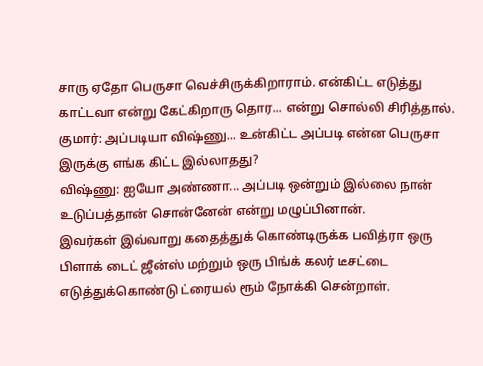சாரு ஏதோ பெருசா வெச்சிருக்கிறாராம். என்கிட்ட எடுத்து காட்டவா என்று கேட்கிறாரு தொர... என்று சொல்லி சிரித்தால்.
குமார்: அப்படியா விஷ்ணு... உன்கிட்ட அப்படி என்ன பெருசா இருக்கு எங்க கிட்ட இல்லாதது?
விஷ்ணு: ஐயோ அண்ணா... அப்படி ஒன்றும் இல்லை நான் உடுப்பத்தான் சொன்னேன் என்று மழுப்பினான்.
இவர்கள் இவ்வாறு கதைத்துக் கொண்டிருக்க பவித்ரா ஒரு பிளாக் டைட் ஜீன்ஸ் மற்றும் ஒரு பிங்க் கலர் டீசட்டை எடுத்துக்கொண்டு ட்ரையல் ரூம் நோக்கி சென்றாள்.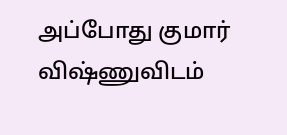அப்போது குமார் விஷ்ணுவிடம்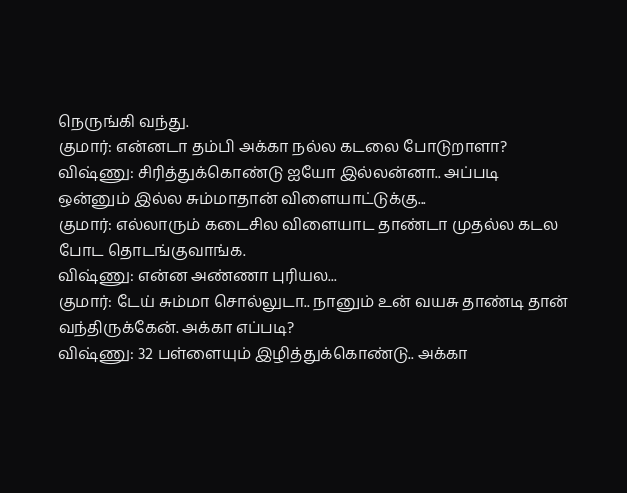நெருங்கி வந்து.
குமார்: என்னடா தம்பி அக்கா நல்ல கடலை போடுறாளா?
விஷ்ணு: சிரித்துக்கொண்டு ஐயோ இல்லன்னா.. அப்படி ஒன்னும் இல்ல சும்மாதான் விளையாட்டுக்கு...
குமார்: எல்லாரும் கடைசில விளையாட தாண்டா முதல்ல கடல போட தொடங்குவாங்க.
விஷ்ணு: என்ன அண்ணா புரியல...
குமார்: டேய் சும்மா சொல்லுடா.. நானும் உன் வயசு தாண்டி தான் வந்திருக்கேன். அக்கா எப்படி?
விஷ்ணு: 32 பள்ளையும் இழித்துக்கொண்டு.. அக்கா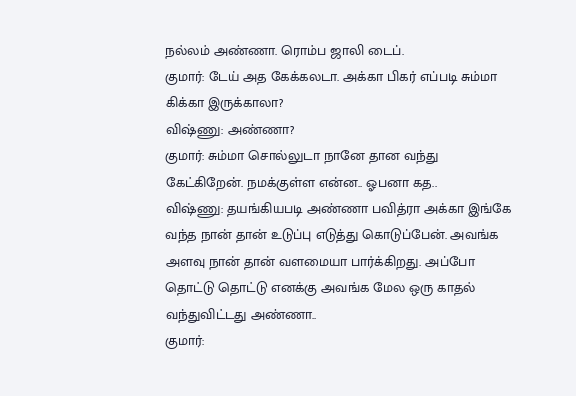நல்லம் அண்ணா. ரொம்ப ஜாலி டைப்.
குமார்: டேய் அத கேக்கலடா. அக்கா பிகர் எப்படி சும்மா கிக்கா இருக்காலா?
விஷ்ணு: அண்ணா?
குமார்: சும்மா சொல்லுடா நானே தான வந்து கேட்கிறேன். நமக்குள்ள என்ன.. ஓபனா கத..
விஷ்ணு: தயங்கியபடி அண்ணா பவித்ரா அக்கா இங்கே வந்த நான் தான் உடுப்பு எடுத்து கொடுப்பேன். அவங்க அளவு நான் தான் வளமையா பார்க்கிறது. அப்போ தொட்டு தொட்டு எனக்கு அவங்க மேல ஒரு காதல் வந்துவிட்டது அண்ணா..
குமார்: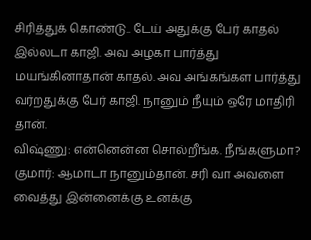சிரித்துக் கொண்டு.. டேய் அதுக்கு பேர் காதல் இல்லடா காஜி. அவ அழகா பார்த்து மயங்கினாதான் காதல். அவ அங்கங்கள பார்த்து வர்றதுக்கு பேர் காஜி. நானும் நீயும் ஒரே மாதிரி தான்.
விஷ்ணு: என்னென்ன சொல்றீங்க. நீங்களுமா?
குமார்: ஆமாடா நானும்தான். சரி வா அவளை வைத்து இன்னைக்கு உனக்கு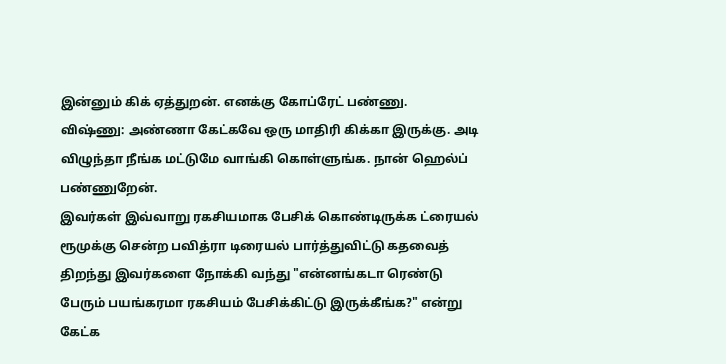இன்னும் கிக் ஏத்துறன். எனக்கு கோப்ரேட் பண்ணு.
விஷ்ணு: அண்ணா கேட்கவே ஒரு மாதிரி கிக்கா இருக்கு. அடி விழுந்தா நீங்க மட்டுமே வாங்கி கொள்ளுங்க. நான் ஹெல்ப் பண்ணுறேன்.
இவர்கள் இவ்வாறு ரகசியமாக பேசிக் கொண்டிருக்க ட்ரையல் ரூமுக்கு சென்ற பவித்ரா டிரையல் பார்த்துவிட்டு கதவைத் திறந்து இவர்களை நோக்கி வந்து "என்னங்கடா ரெண்டு பேரும் பயங்கரமா ரகசியம் பேசிக்கிட்டு இருக்கீங்க?" என்று கேட்க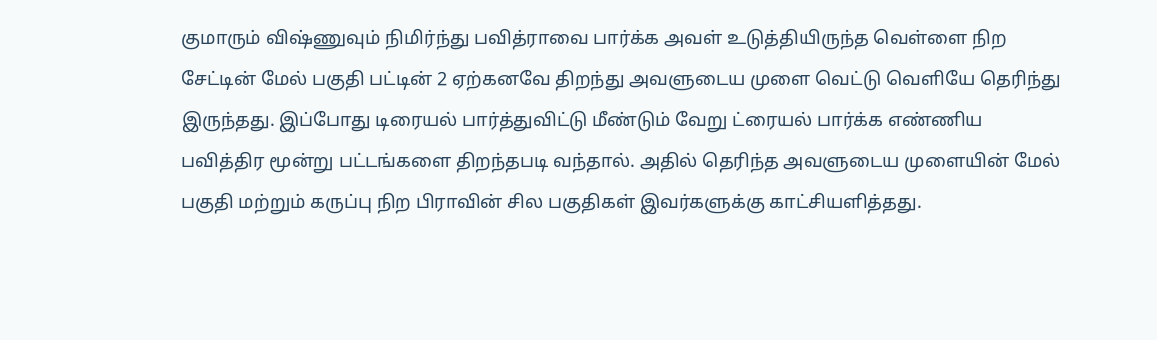குமாரும் விஷ்ணுவும் நிமிர்ந்து பவித்ராவை பார்க்க அவள் உடுத்தியிருந்த வெள்ளை நிற சேட்டின் மேல் பகுதி பட்டின் 2 ஏற்கனவே திறந்து அவளுடைய முளை வெட்டு வெளியே தெரிந்து இருந்தது. இப்போது டிரையல் பார்த்துவிட்டு மீண்டும் வேறு ட்ரையல் பார்க்க எண்ணிய பவித்திர மூன்று பட்டங்களை திறந்தபடி வந்தால். அதில் தெரிந்த அவளுடைய முளையின் மேல் பகுதி மற்றும் கருப்பு நிற பிராவின் சில பகுதிகள் இவர்களுக்கு காட்சியளித்தது.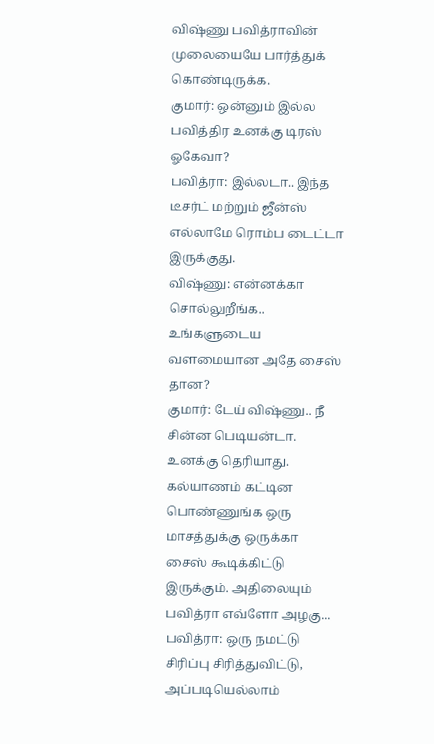விஷ்ணு பவித்ராவின் முலையையே பார்த்துக் கொண்டிருக்க.
குமார்: ஒன்னும் இல்ல பவித்திர உனக்கு டிரஸ் ஓகேவா?
பவித்ரா: இல்லடா.. இந்த டீசர்ட் மற்றும் ஜீன்ஸ் எல்லாமே ரொம்ப டைட்டா இருக்குது.
விஷ்ணு: என்னக்கா சொல்லுறீங்க.. உங்களுடைய வளமையான அதே சைஸ் தான?
குமார்: டேய் விஷ்ணு.. நீ சின்ன பெடியன்டா. உனக்கு தெரியாது. கல்யாணம் கட்டின பொண்ணுங்க ஒரு மாசத்துக்கு ஒருக்கா சைஸ் கூடிக்கிட்டு இருக்கும். அதிலையும் பவித்ரா எவ்ளோ அழகு...
பவித்ரா: ஒரு நமட்டு சிரிப்பு சிரித்துவிட்டு, அப்படியெல்லாம்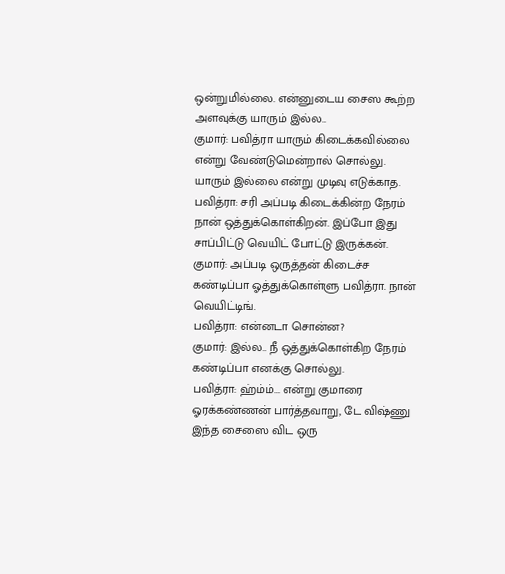ஒன்றுமில்லை. என்னுடைய சைஸ கூற்ற அளவுக்கு யாரும் இல்ல..
குமார்: பவித்ரா யாரும் கிடைக்கவில்லை என்று வேண்டுமென்றால் சொல்லு. யாரும் இல்லை என்று முடிவு எடுக்காத.
பவித்ரா: சரி அப்படி கிடைக்கின்ற நேரம் நான் ஒத்துக்கொள்கிறன். இப்போ இது சாப்பிட்டு வெயிட் போட்டு இருக்கன்.
குமார்: அப்படி ஒருத்தன் கிடைச்ச கண்டிப்பா ஓத்துக்கொள்ளு பவித்ரா. நான் வெயிட்டிங்.
பவித்ரா: என்னடா சொன்ன?
குமார்: இல்ல.. நீ ஒத்துக்கொள்கிற நேரம் கண்டிப்பா எனக்கு சொல்லு.
பவித்ரா: ஹ்ம்ம்... என்று குமாரை ஓரக்கண்ணன் பார்த்தவாறு, டே விஷ்ணு இந்த சைஸை விட ஒரு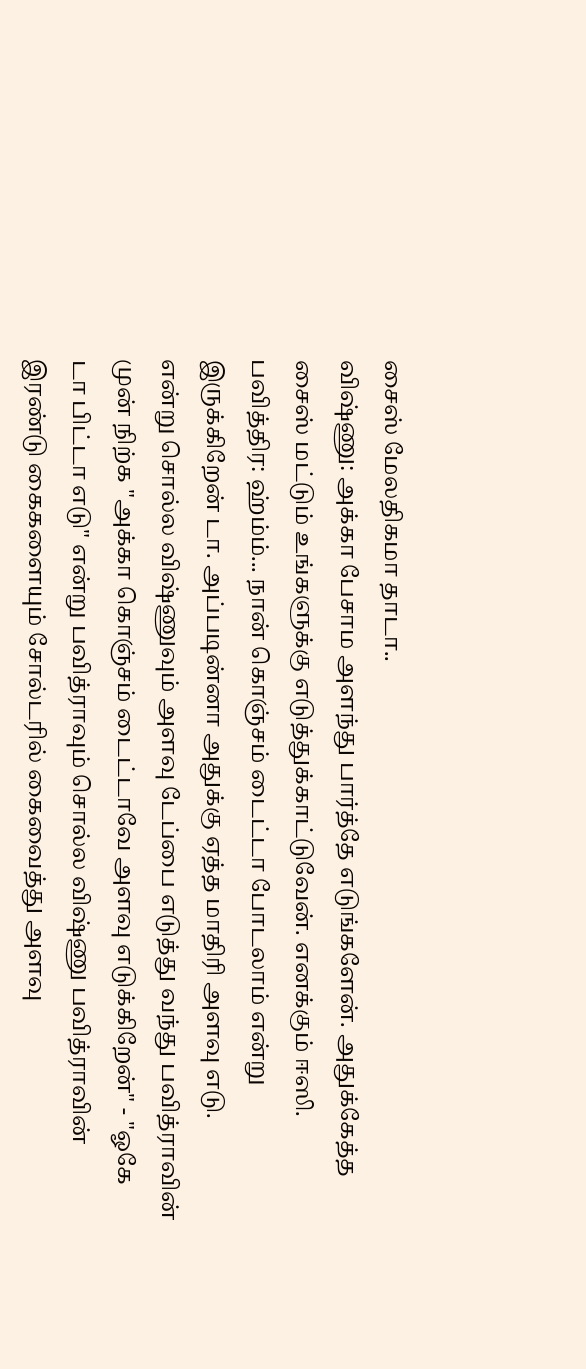சைஸ் மேலதிகமா தாடா..
விஷ்ணு: அக்கா பேசாம அளந்து பார்த்தே எடுங்களேன். அதுக்கேத்த சைஸ் மட்டும் உங்களுக்கு எடுத்துக்காட்டுவேன். எனக்கும் ஈஸி.
பவித்திர: ஹ்ம்ம்... நான் கொஞ்சம் டைட்டா போடலாம் என்று இருக்கிறேன் டா. அப்படின்னா அதுக்கு ஏத்த மாதிரி அளவு எடு.
என்று சொல்ல விஷ்ணுவும் அளவு டேப்பை எடுத்து வந்து பவித்ராவின் முன் நிற்க "அக்கா கொஞ்சம் டைட்டாவே அளவு எடுக்கிறேன்" - "ஓகே டா பிட்டா எடு" என்று பவித்ராவும் சொல்ல விஷ்ணு பவித்ராவின் இரண்டு கைகளையும் சோல்டரில் கைவைத்து அளவு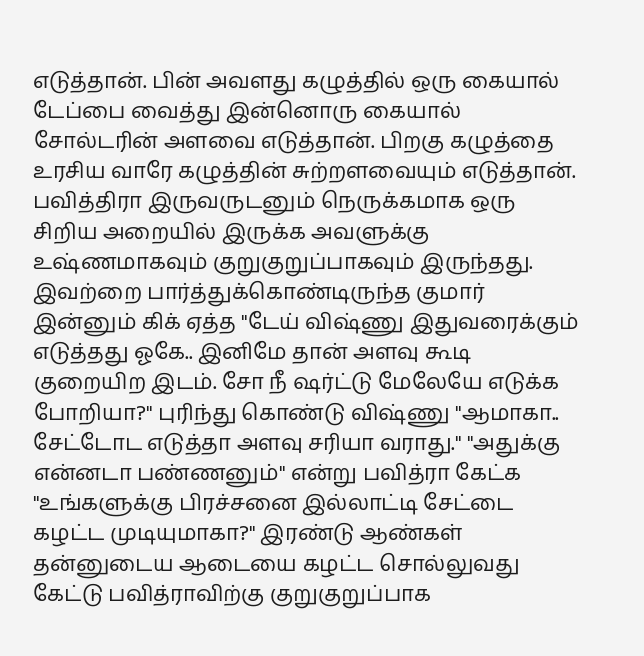எடுத்தான். பின் அவளது கழுத்தில் ஒரு கையால் டேப்பை வைத்து இன்னொரு கையால் சோல்டரின் அளவை எடுத்தான். பிறகு கழுத்தை உரசிய வாரே கழுத்தின் சுற்றளவையும் எடுத்தான். பவித்திரா இருவருடனும் நெருக்கமாக ஒரு சிறிய அறையில் இருக்க அவளுக்கு உஷ்ணமாகவும் குறுகுறுப்பாகவும் இருந்தது. இவற்றை பார்த்துக்கொண்டிருந்த குமார் இன்னும் கிக் ஏத்த "டேய் விஷ்ணு இதுவரைக்கும் எடுத்தது ஓகே.. இனிமே தான் அளவு கூடி குறையிற இடம். சோ நீ ஷர்ட்டு மேலேயே எடுக்க போறியா?" புரிந்து கொண்டு விஷ்ணு "ஆமாகா.. சேட்டோட எடுத்தா அளவு சரியா வராது." "அதுக்கு என்னடா பண்ணனும்" என்று பவித்ரா கேட்க "உங்களுக்கு பிரச்சனை இல்லாட்டி சேட்டை கழட்ட முடியுமாகா?" இரண்டு ஆண்கள் தன்னுடைய ஆடையை கழட்ட சொல்லுவது கேட்டு பவித்ராவிற்கு குறுகுறுப்பாக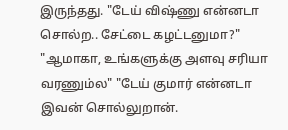இருந்தது. "டேய் விஷ்ணு என்னடா சொல்ற.. சேட்டை கழட்டனுமா?" "ஆமாகா, உங்களுக்கு அளவு சரியா வரணும்ல" "டேய் குமார் என்னடா இவன் சொல்லுறான்.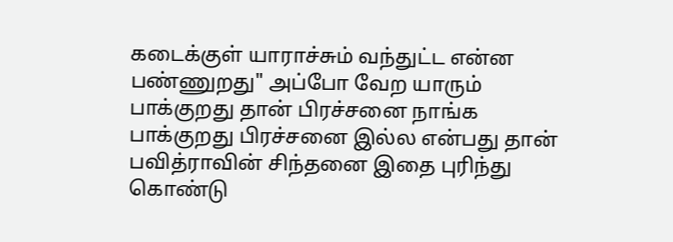கடைக்குள் யாராச்சும் வந்துட்ட என்ன பண்ணுறது" அப்போ வேற யாரும் பாக்குறது தான் பிரச்சனை நாங்க பாக்குறது பிரச்சனை இல்ல என்பது தான் பவித்ராவின் சிந்தனை இதை புரிந்து கொண்டு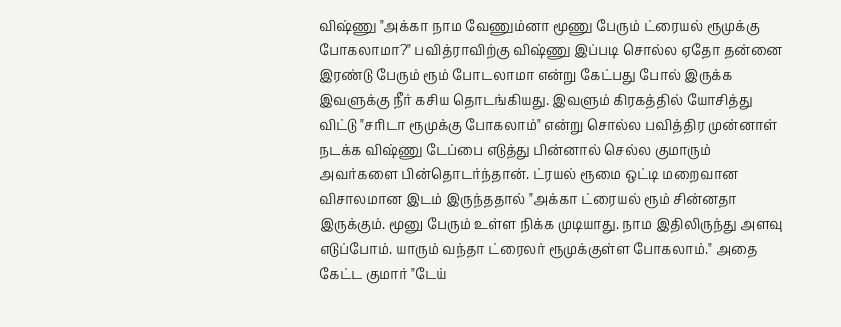விஷ்ணு "அக்கா நாம வேணும்னா மூணு பேரும் ட்ரையல் ரூமுக்கு போகலாமா?" பவித்ராவிற்கு விஷ்ணு இப்படி சொல்ல ஏதோ தன்னை இரண்டு பேரும் ரூம் போடலாமா என்று கேட்பது போல் இருக்க இவளுக்கு நீர் கசிய தொடங்கியது. இவளும் கிரகத்தில் யோசித்து விட்டு "சரிடா ரூமுக்கு போகலாம்" என்று சொல்ல பவித்திர முன்னாள் நடக்க விஷ்ணு டேப்பை எடுத்து பின்னால் செல்ல குமாரும் அவர்களை பின்தொடர்ந்தான். ட்ரயல் ரூமை ஒட்டி மறைவான விசாலமான இடம் இருந்ததால் "அக்கா ட்ரையல் ரூம் சின்னதா இருக்கும். மூனு பேரும் உள்ள நிக்க முடியாது. நாம இதிலிருந்து அளவு எடுப்போம். யாரும் வந்தா ட்ரைலர் ரூமுக்குள்ள போகலாம்." அதை கேட்ட குமார் "டேய்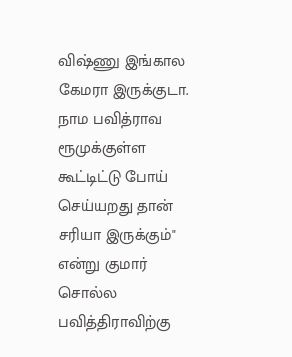விஷ்ணு இங்கால கேமரா இருக்குடா. நாம பவித்ராவ ரூமுக்குள்ள கூட்டிட்டு போய் செய்யறது தான் சரியா இருக்கும்" என்று குமார் சொல்ல பவித்திராவிற்கு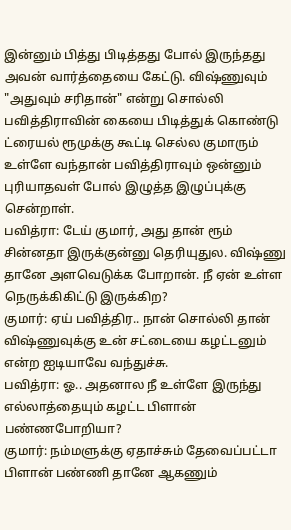இன்னும் பித்து பிடித்தது போல் இருந்தது அவன் வார்த்தையை கேட்டு. விஷ்ணுவும் "அதுவும் சரிதான்" என்று சொல்லி பவித்திராவின் கையை பிடித்துக் கொண்டு ட்ரையல் ரூமுக்கு கூட்டி செல்ல குமாரும் உள்ளே வந்தான் பவித்திராவும் ஒன்னும் புரியாதவள் போல் இழுத்த இழுப்புக்கு சென்றாள்.
பவித்ரா: டேய் குமார், அது தான் ரூம் சின்னதா இருக்குன்னு தெரியுதுல. விஷ்ணு தானே அளவெடுக்க போறான். நீ ஏன் உள்ள நெருக்கிகிட்டு இருக்கிற?
குமார்: ஏய் பவித்திர.. நான் சொல்லி தான் விஷ்ணுவுக்கு உன் சட்டையை கழட்டனும் என்ற ஐடியாவே வந்துச்சு.
பவித்ரா: ஓ.. அதனால நீ உள்ளே இருந்து எல்லாத்தையும் கழட்ட பிளான் பண்ணபோறியா?
குமார்: நம்மளுக்கு ஏதாச்சும் தேவைப்பட்டா பிளான் பண்ணி தானே ஆகணும்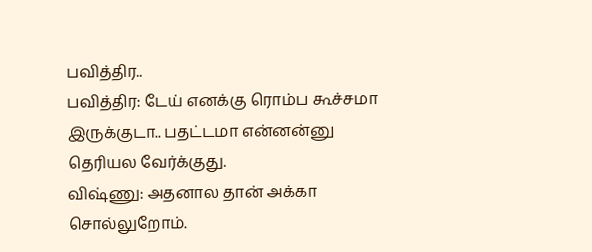பவித்திர..
பவித்திர: டேய் எனக்கு ரொம்ப கூச்சமா இருக்குடா.. பதட்டமா என்னன்னு தெரியல வேர்க்குது.
விஷ்ணு: அதனால தான் அக்கா சொல்லுறோம்.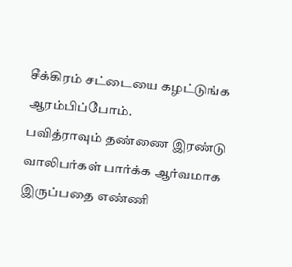சீக்கிரம் சட்டையை கழட்டுங்க ஆரம்பிப்போம்.
பவித்ராவும் தண்ணை இரண்டு வாலிபர்கள் பார்க்க ஆர்வமாக இருப்பதை எண்ணி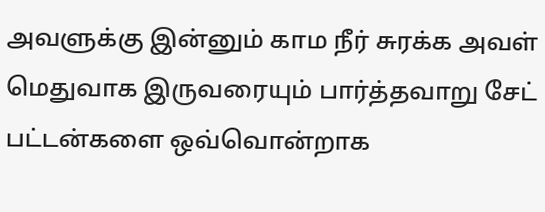அவளுக்கு இன்னும் காம நீர் சுரக்க அவள் மெதுவாக இருவரையும் பார்த்தவாறு சேட் பட்டன்களை ஒவ்வொன்றாக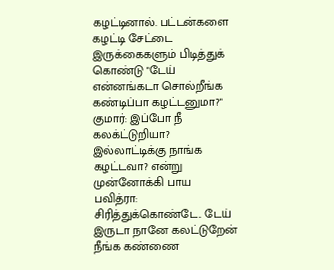கழட்டினால். பட்டன்களை கழட்டி சேட்டை இருக்கைகளும் பிடித்துக் கொண்டு "டேய் என்னங்கடா சொல்றீங்க கண்டிப்பா கழட்டனுமா?"
குமார்: இப்போ நீ கலக்ட்டுறியா? இல்லாட்டிக்கு நாங்க கழட்டவா? என்று முன்னோக்கி பாய
பவித்ரா: சிரித்துக்கொண்டே.. டேய் இருடா நானே கலட்டுறேன் நீங்க கண்ணை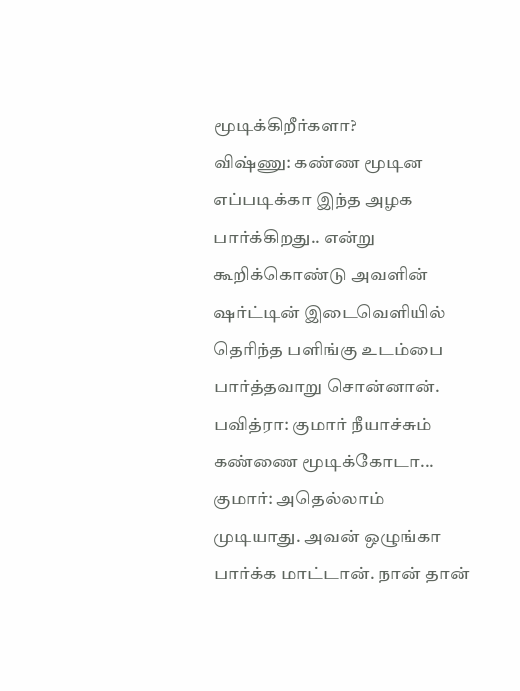மூடிக்கிறீர்களா?
விஷ்ணு: கண்ண மூடின எப்படிக்கா இந்த அழக பார்க்கிறது.. என்று கூறிக்கொண்டு அவளின் ஷர்ட்டின் இடைவெளியில் தெரிந்த பளிங்கு உடம்பை பார்த்தவாறு சொன்னான்.
பவித்ரா: குமார் நீயாச்சும் கண்ணை மூடிக்கோடா...
குமார்: அதெல்லாம் முடியாது. அவன் ஒழுங்கா பார்க்க மாட்டான். நான் தான்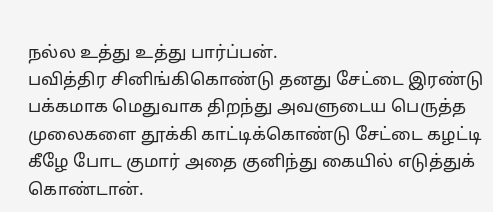நல்ல உத்து உத்து பார்ப்பன்.
பவித்திர சினிங்கிகொண்டு தனது சேட்டை இரண்டு பக்கமாக மெதுவாக திறந்து அவளுடைய பெருத்த முலைகளை தூக்கி காட்டிக்கொண்டு சேட்டை கழட்டி கீழே போட குமார் அதை குனிந்து கையில் எடுத்துக் கொண்டான்.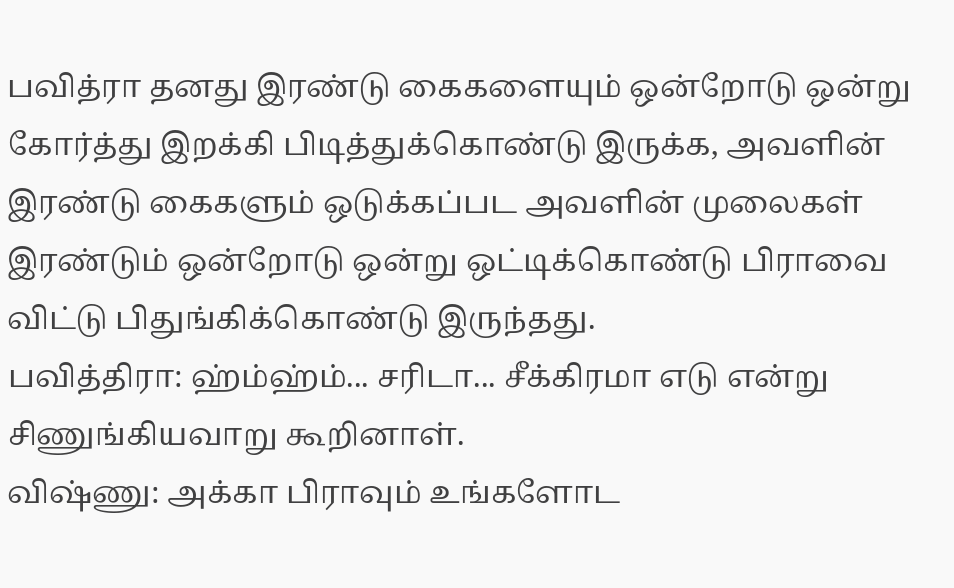பவித்ரா தனது இரண்டு கைகளையும் ஒன்றோடு ஒன்று கோர்த்து இறக்கி பிடித்துக்கொண்டு இருக்க, அவளின் இரண்டு கைகளும் ஒடுக்கப்பட அவளின் முலைகள் இரண்டும் ஒன்றோடு ஒன்று ஒட்டிக்கொண்டு பிராவை விட்டு பிதுங்கிக்கொண்டு இருந்தது.
பவித்திரா: ஹ்ம்ஹ்ம்... சரிடா... சீக்கிரமா எடு என்று சிணுங்கியவாறு கூறினாள்.
விஷ்ணு: அக்கா பிராவும் உங்களோட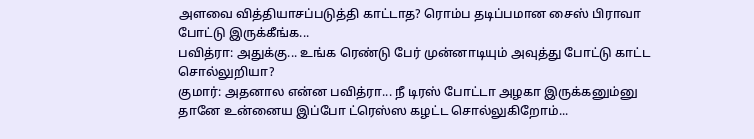அளவை வித்தியாசப்படுத்தி காட்டாத? ரொம்ப தடிப்பமான சைஸ் பிராவா போட்டு இருக்கீங்க...
பவித்ரா: அதுக்கு... உங்க ரெண்டு பேர் முன்னாடியும் அவுத்து போட்டு காட்ட சொல்லுறியா?
குமார்: அதனால என்ன பவித்ரா... நீ டிரஸ் போட்டா அழகா இருக்கனும்னு தானே உன்னைய இப்போ ட்ரெஸ்ஸ கழட்ட சொல்லுகிறோம்...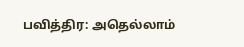பவித்திர: அதெல்லாம்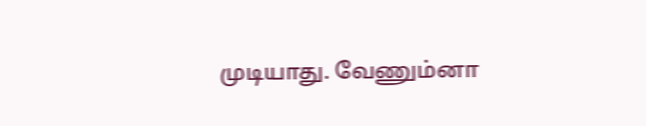முடியாது. வேணும்னா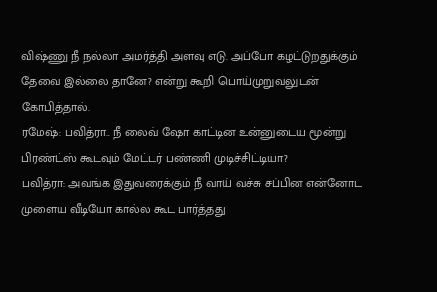விஷ்ணு நீ நல்லா அமர்த்தி அளவு எடு. அப்போ கழட்டுறதுக்கும் தேவை இல்லை தானே? என்று கூறி பொய்முறுவலுடன் கோபித்தால்.
ரமேஷ்: பவித்ரா.. நீ லைவ் ஷோ காட்டின உன்னுடைய மூன்று பிரண்ட்ஸ் கூடவும் மேட்டர் பண்ணி முடிச்சிட்டியா?
பவித்ரா: அவங்க இதுவரைக்கும் நீ வாய் வச்சு சப்பின என்னோட முளைய வீடியோ கால்ல கூட பார்த்தது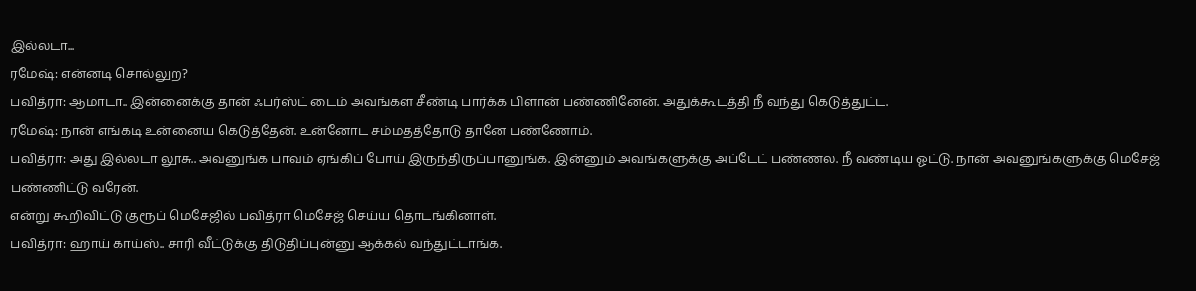இல்லடா...
ரமேஷ்: என்னடி சொல்லுற?
பவித்ரா: ஆமாடா.. இன்னைக்கு தான் ஃபர்ஸ்ட் டைம் அவங்கள சீண்டி பார்க்க பிளான் பண்ணினேன். அதுக்கூடத்தி நீ வந்து கெடுத்துட்ட.
ரமேஷ்: நான் எங்கடி உன்னைய கெடுத்தேன். உன்னோட சம்மதத்தோடு தானே பண்ணோம்.
பவித்ரா: அது இல்லடா லூசு.. அவனுங்க பாவம் ஏங்கிப் போய் இருந்திருப்பானுங்க. இன்னும் அவங்களுக்கு அப்டேட் பண்ணல. நீ வண்டிய ஓட்டு. நான் அவனுங்களுக்கு மெசேஜ் பண்ணிட்டு வரேன்.
என்று கூறிவிட்டு குரூப் மெசேஜில் பவித்ரா மெசேஜ் செய்ய தொடங்கினாள்.
பவித்ரா: ஹாய் காய்ஸ்.. சாரி வீட்டுக்கு திடுதிப்புன்னு ஆக்கல் வந்துட்டாங்க.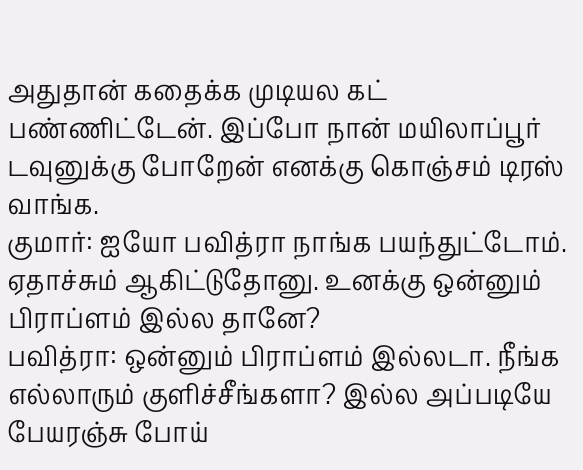அதுதான் கதைக்க முடியல கட் பண்ணிட்டேன். இப்போ நான் மயிலாப்பூர் டவுனுக்கு போறேன் எனக்கு கொஞ்சம் டிரஸ் வாங்க.
குமார்: ஐயோ பவித்ரா நாங்க பயந்துட்டோம். ஏதாச்சும் ஆகிட்டுதோனு. உனக்கு ஒன்னும் பிராப்ளம் இல்ல தானே?
பவித்ரா: ஒன்னும் பிராப்ளம் இல்லடா. நீங்க எல்லாரும் குளிச்சீங்களா? இல்ல அப்படியே பேயரஞ்சு போய்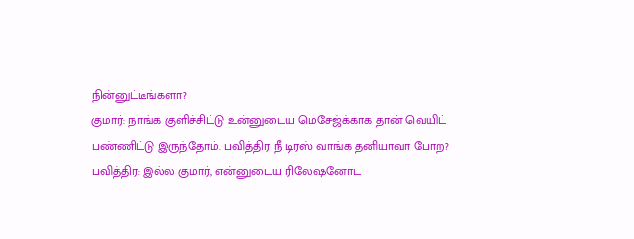நின்னுட்டீங்களா?
குமார்: நாங்க குளிச்சிட்டு உன்னுடைய மெசேஜ்க்காக தான் வெயிட் பண்ணிட்டு இருந்தோம். பவித்திர நீ டிரஸ் வாங்க தனியாவா போற?
பவித்திர: இல்ல குமார், என்னுடைய ரிலேஷனோட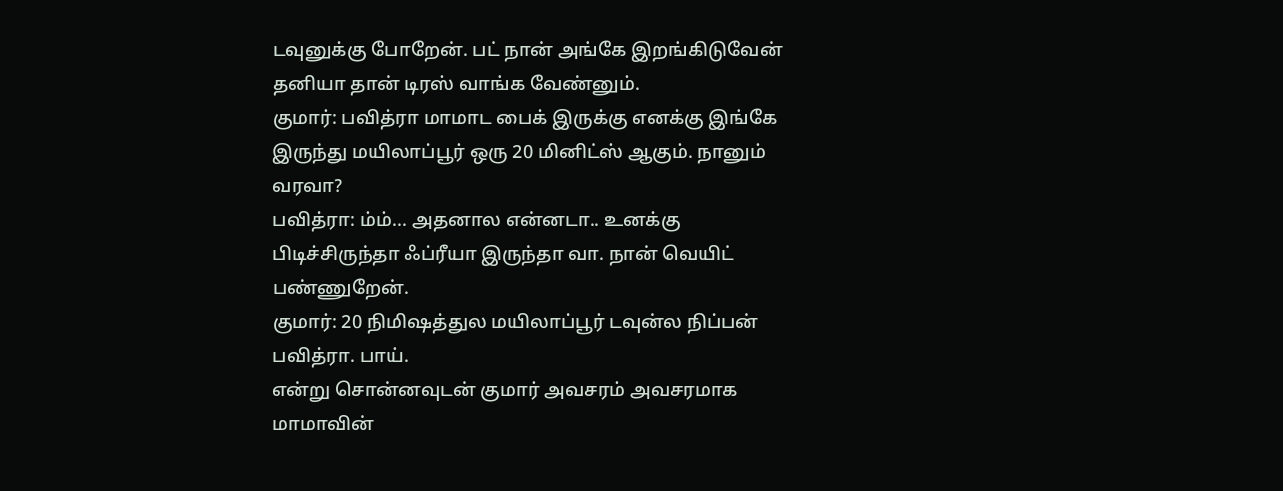டவுனுக்கு போறேன். பட் நான் அங்கே இறங்கிடுவேன் தனியா தான் டிரஸ் வாங்க வேண்னும்.
குமார்: பவித்ரா மாமாட பைக் இருக்கு எனக்கு இங்கே இருந்து மயிலாப்பூர் ஒரு 20 மினிட்ஸ் ஆகும். நானும் வரவா?
பவித்ரா: ம்ம்... அதனால என்னடா.. உனக்கு பிடிச்சிருந்தா ஃப்ரீயா இருந்தா வா. நான் வெயிட் பண்ணுறேன்.
குமார்: 20 நிமிஷத்துல மயிலாப்பூர் டவுன்ல நிப்பன் பவித்ரா. பாய்.
என்று சொன்னவுடன் குமார் அவசரம் அவசரமாக மாமாவின்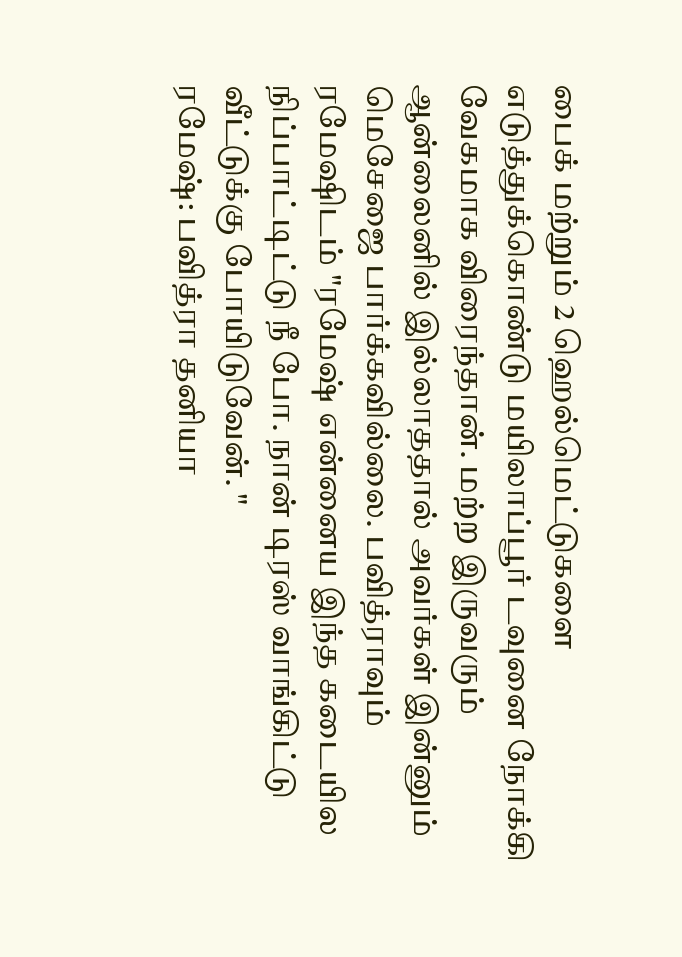பைக் மற்றும் 2 ஹெல்மெட்டுகளை எடுத்துக்கொண்டு மயிலாப்பூர் டவுனை நோக்கி வேகமாக விரைந்தான். மற்ற இருவரும் ஆன்லைனில் இல்லாததால் அவர்கள் இன்னும் மெசேஜை பார்க்கவில்லை. பவித்ராவும் ரமேஷிடம் "ரமேஷ் என்னைய இந்த கடையில நிப்பாட்டிட்டு நீ போ. நான் டிரஸ் வாங்கிட்டு வீட்டுக்கு போயிடுவேன். "
ரமேஷ்: பவித்ரா தனியா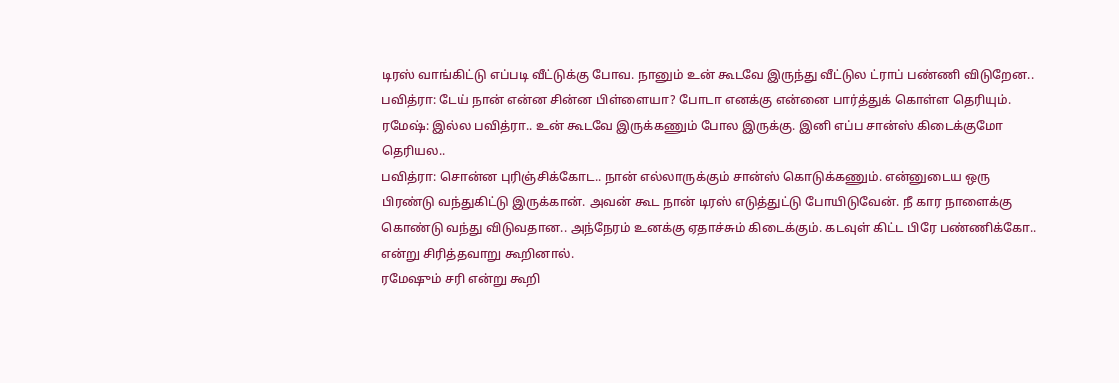டிரஸ் வாங்கிட்டு எப்படி வீட்டுக்கு போவ. நானும் உன் கூடவே இருந்து வீட்டுல ட்ராப் பண்ணி விடுறேன..
பவித்ரா: டேய் நான் என்ன சின்ன பிள்ளையா? போடா எனக்கு என்னை பார்த்துக் கொள்ள தெரியும்.
ரமேஷ்: இல்ல பவித்ரா.. உன் கூடவே இருக்கணும் போல இருக்கு. இனி எப்ப சான்ஸ் கிடைக்குமோ தெரியல..
பவித்ரா: சொன்ன புரிஞ்சிக்கோட.. நான் எல்லாருக்கும் சான்ஸ் கொடுக்கணும். என்னுடைய ஒரு பிரண்டு வந்துகிட்டு இருக்கான். அவன் கூட நான் டிரஸ் எடுத்துட்டு போயிடுவேன். நீ கார நாளைக்கு கொண்டு வந்து விடுவதான.. அந்நேரம் உனக்கு ஏதாச்சும் கிடைக்கும். கடவுள் கிட்ட பிரே பண்ணிக்கோ.. என்று சிரித்தவாறு கூறினால்.
ரமேஷும் சரி என்று கூறி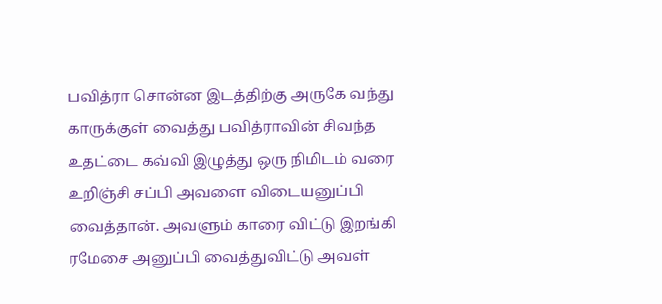பவித்ரா சொன்ன இடத்திற்கு அருகே வந்து காருக்குள் வைத்து பவித்ராவின் சிவந்த உதட்டை கவ்வி இழுத்து ஒரு நிமிடம் வரை உறிஞ்சி சப்பி அவளை விடையனுப்பி வைத்தான். அவளும் காரை விட்டு இறங்கி ரமேசை அனுப்பி வைத்துவிட்டு அவள்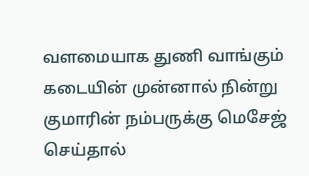வளமையாக துணி வாங்கும் கடையின் முன்னால் நின்று குமாரின் நம்பருக்கு மெசேஜ் செய்தால்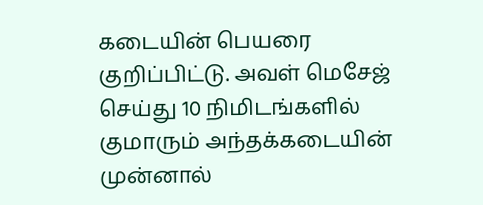கடையின் பெயரை குறிப்பிட்டு. அவள் மெசேஜ் செய்து 10 நிமிடங்களில் குமாரும் அந்தக்கடையின் முன்னால்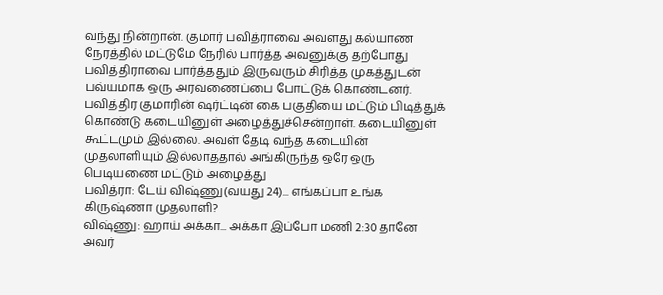வந்து நின்றான். குமார் பவித்ராவை அவளது கல்யாண நேரத்தில் மட்டுமே நேரில் பார்த்த அவனுக்கு தற்போது பவித்திராவை பார்த்ததும் இருவரும் சிரித்த முகத்துடன் பவ்யமாக ஒரு அரவணைப்பை போட்டுக் கொண்டனர். பவித்திர குமாரின் ஷர்ட்டின் கை பகுதியை மட்டும் பிடித்துக் கொண்டு கடையினுள் அழைத்துச்சென்றாள். கடையினுள் கூட்டமும் இல்லை. அவள் தேடி வந்த கடையின் முதலாளியும் இல்லாததால் அங்கிருந்த ஒரே ஒரு பெடியணை மட்டும் அழைத்து
பவித்ரா: டேய் விஷ்ணு(வயது 24)... எங்கப்பா உங்க கிருஷ்ணா முதலாளி?
விஷ்ணு: ஹாய் அக்கா... அக்கா இப்போ மணி 2:30 தானே அவர்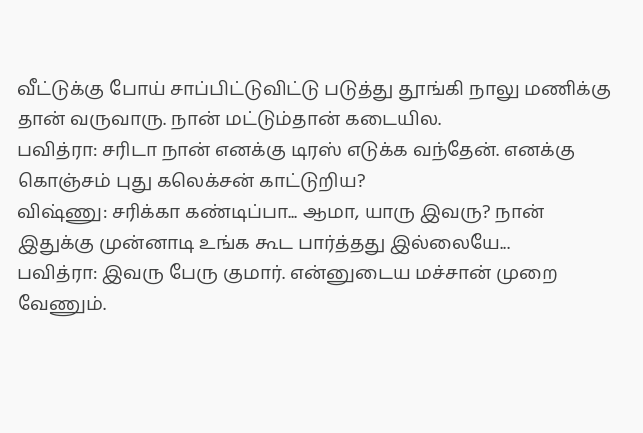வீட்டுக்கு போய் சாப்பிட்டுவிட்டு படுத்து தூங்கி நாலு மணிக்கு தான் வருவாரு. நான் மட்டும்தான் கடையில.
பவித்ரா: சரிடா நான் எனக்கு டிரஸ் எடுக்க வந்தேன். எனக்கு கொஞ்சம் புது கலெக்சன் காட்டுறிய?
விஷ்ணு: சரிக்கா கண்டிப்பா... ஆமா, யாரு இவரு? நான் இதுக்கு முன்னாடி உங்க கூட பார்த்தது இல்லையே...
பவித்ரா: இவரு பேரு குமார். என்னுடைய மச்சான் முறை வேணும்.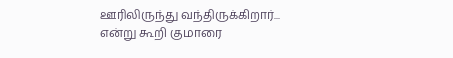ஊரிலிருந்து வந்திருக்கிறார்...
என்று கூறி குமாரை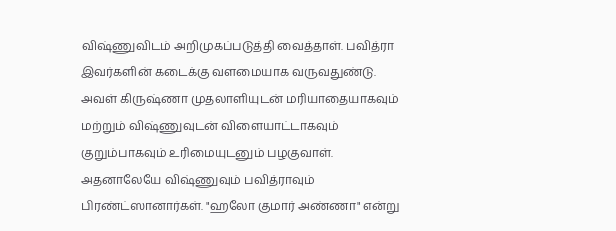விஷ்ணுவிடம் அறிமுகப்படுத்தி வைத்தாள். பவித்ரா இவர்களின் கடைக்கு வளமையாக வருவதுண்டு. அவள் கிருஷ்ணா முதலாளியுடன் மரியாதையாகவும் மற்றும் விஷ்ணுவுடன் விளையாட்டாகவும் குறும்பாகவும் உரிமையுடனும் பழகுவாள். அதனாலேயே விஷ்ணுவும் பவித்ராவும் பிரண்ட்ஸானார்கள். "ஹலோ குமார் அண்ணா" என்று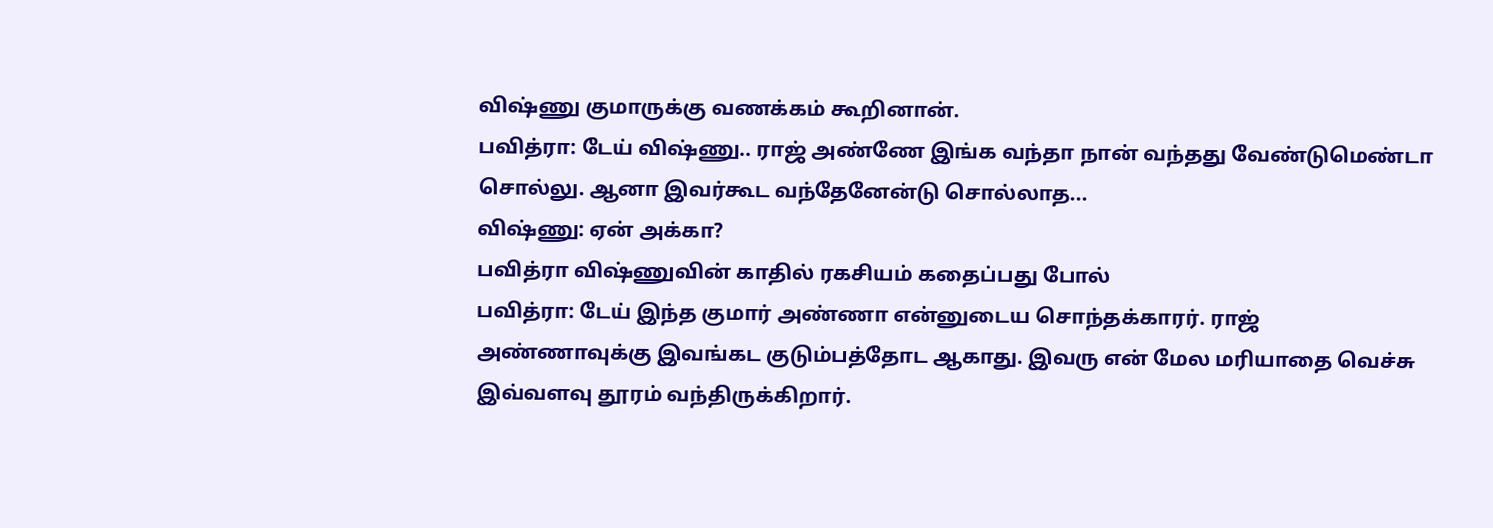விஷ்ணு குமாருக்கு வணக்கம் கூறினான்.
பவித்ரா: டேய் விஷ்ணு.. ராஜ் அண்ணே இங்க வந்தா நான் வந்தது வேண்டுமெண்டா சொல்லு. ஆனா இவர்கூட வந்தேனேன்டு சொல்லாத...
விஷ்ணு: ஏன் அக்கா?
பவித்ரா விஷ்ணுவின் காதில் ரகசியம் கதைப்பது போல்
பவித்ரா: டேய் இந்த குமார் அண்ணா என்னுடைய சொந்தக்காரர். ராஜ் அண்ணாவுக்கு இவங்கட குடும்பத்தோட ஆகாது. இவரு என் மேல மரியாதை வெச்சு இவ்வளவு தூரம் வந்திருக்கிறார்.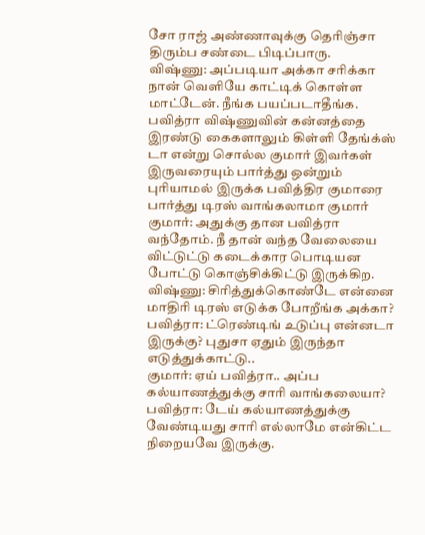சோ ராஜ் அண்ணாவுக்கு தெரிஞ்சா திரும்ப சண்டை பிடிப்பாரு.
விஷ்ணு: அப்படியா அக்கா சரிக்கா நான் வெளியே காட்டிக் கொள்ள மாட்டேன். நீங்க பயப்படாதீங்க.
பவித்ரா விஷ்ணுவின் கன்னத்தை இரண்டு கைகளாலும் கிள்ளி தேங்க்ஸ் டா என்று சொல்ல குமார் இவர்கள் இருவரையும் பார்த்து ஒன்றும் புரியாமல் இருக்க பவித்திர குமாரை பார்த்து டிரஸ் வாங்கலாமா குமார்
குமார்: அதுக்கு தான பவித்ரா வந்தோம். நீ தான் வந்த வேலையை விட்டுட்டு கடைக்கார பொடியன போட்டு கொஞ்சிக்கிட்டு இருக்கிற.
விஷ்ணு: சிரித்துக்கொண்டே என்னை மாதிரி டிரஸ் எடுக்க போறீங்க அக்கா?
பவித்ரா: ட்ரெண்டிங் உடுப்பு என்னடா இருக்கு? புதுசா ஏதும் இருந்தா எடுத்துக்காட்டு..
குமார்: ஏய் பவித்ரா.. அப்ப கல்யாணத்துக்கு சாரி வாங்கலையா?
பவித்ரா: டேய் கல்யாணத்துக்கு வேண்டியது சாரி எல்லாமே என்கிட்ட நிறையவே இருக்கு.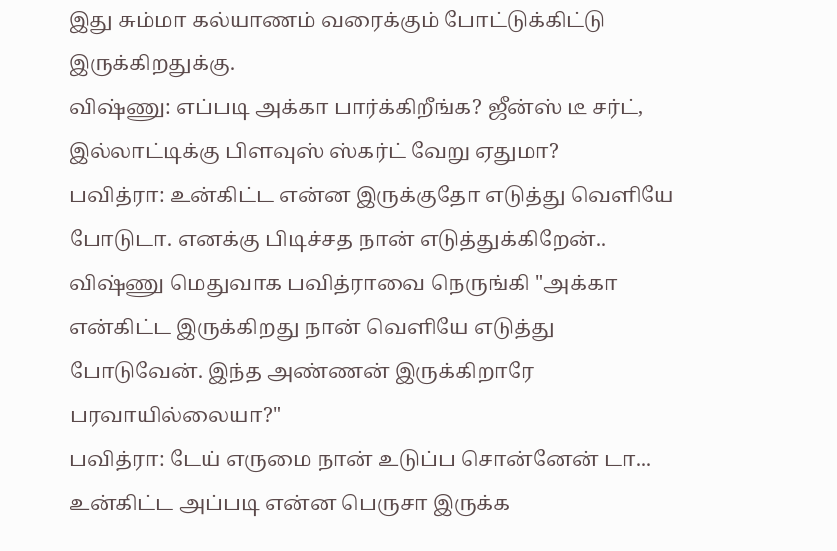இது சும்மா கல்யாணம் வரைக்கும் போட்டுக்கிட்டு இருக்கிறதுக்கு.
விஷ்ணு: எப்படி அக்கா பார்க்கிறீங்க? ஜீன்ஸ் டீ சர்ட், இல்லாட்டிக்கு பிளவுஸ் ஸ்கர்ட் வேறு ஏதுமா?
பவித்ரா: உன்கிட்ட என்ன இருக்குதோ எடுத்து வெளியே போடுடா. எனக்கு பிடிச்சத நான் எடுத்துக்கிறேன்..
விஷ்ணு மெதுவாக பவித்ராவை நெருங்கி "அக்கா என்கிட்ட இருக்கிறது நான் வெளியே எடுத்து போடுவேன். இந்த அண்ணன் இருக்கிறாரே பரவாயில்லையா?"
பவித்ரா: டேய் எருமை நான் உடுப்ப சொன்னேன் டா... உன்கிட்ட அப்படி என்ன பெருசா இருக்க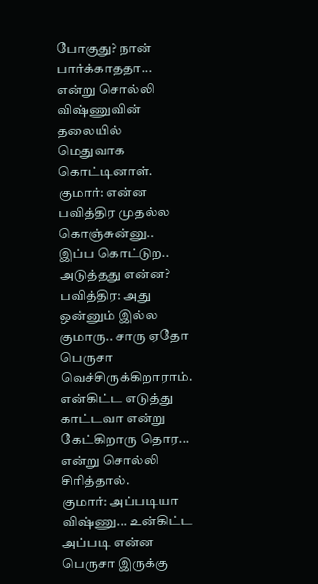போகுது? நான் பார்க்காததா... என்று சொல்லி விஷ்ணுவின் தலையில் மெதுவாக கொட்டினாள்.
குமார்: என்ன பவித்திர முதல்ல கொஞ்சுன்னு.. இப்ப கொட்டுற.. அடுத்தது என்ன?
பவித்திர: அது ஒன்னும் இல்ல குமாரு.. சாரு ஏதோ பெருசா வெச்சிருக்கிறாராம். என்கிட்ட எடுத்து காட்டவா என்று கேட்கிறாரு தொர... என்று சொல்லி சிரித்தால்.
குமார்: அப்படியா விஷ்ணு... உன்கிட்ட அப்படி என்ன பெருசா இருக்கு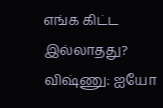எங்க கிட்ட இல்லாதது?
விஷ்ணு: ஐயோ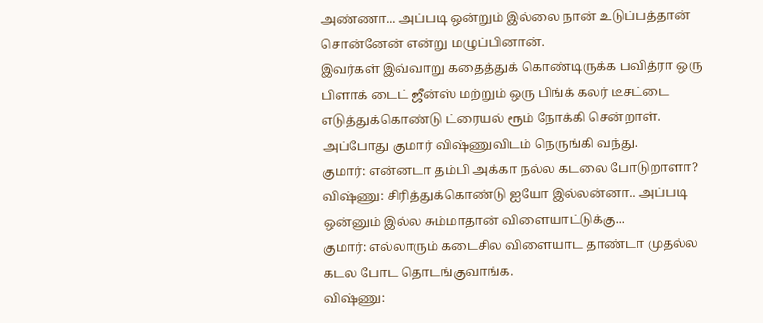அண்ணா... அப்படி ஒன்றும் இல்லை நான் உடுப்பத்தான் சொன்னேன் என்று மழுப்பினான்.
இவர்கள் இவ்வாறு கதைத்துக் கொண்டிருக்க பவித்ரா ஒரு பிளாக் டைட் ஜீன்ஸ் மற்றும் ஒரு பிங்க் கலர் டீசட்டை எடுத்துக்கொண்டு ட்ரையல் ரூம் நோக்கி சென்றாள். அப்போது குமார் விஷ்ணுவிடம் நெருங்கி வந்து.
குமார்: என்னடா தம்பி அக்கா நல்ல கடலை போடுறாளா?
விஷ்ணு: சிரித்துக்கொண்டு ஐயோ இல்லன்னா.. அப்படி ஒன்னும் இல்ல சும்மாதான் விளையாட்டுக்கு...
குமார்: எல்லாரும் கடைசில விளையாட தாண்டா முதல்ல கடல போட தொடங்குவாங்க.
விஷ்ணு: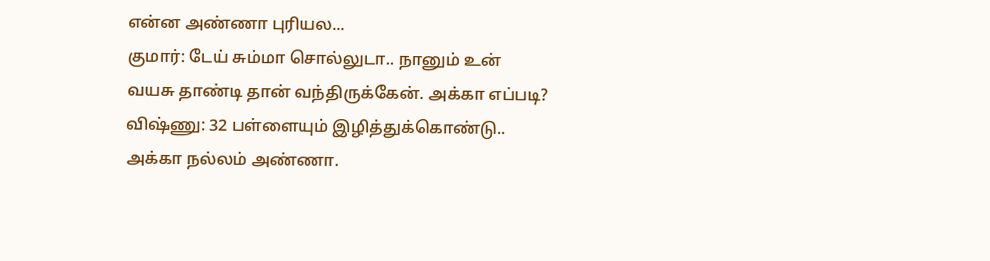என்ன அண்ணா புரியல...
குமார்: டேய் சும்மா சொல்லுடா.. நானும் உன் வயசு தாண்டி தான் வந்திருக்கேன். அக்கா எப்படி?
விஷ்ணு: 32 பள்ளையும் இழித்துக்கொண்டு.. அக்கா நல்லம் அண்ணா.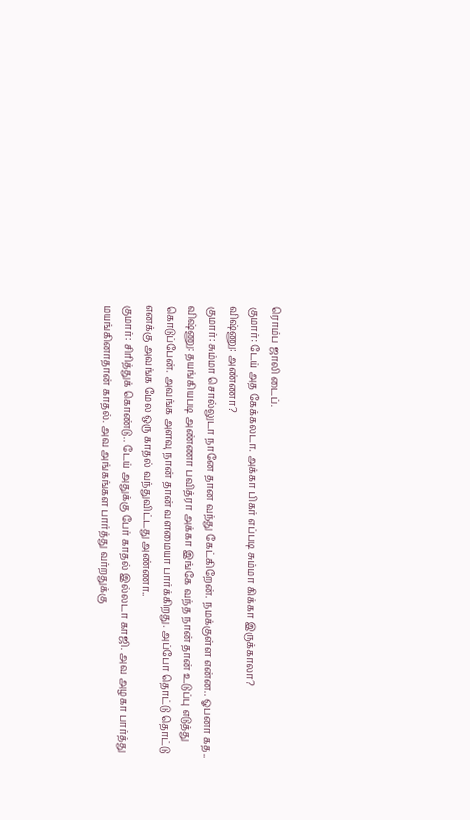ரொம்ப ஜாலி டைப்.
குமார்: டேய் அத கேக்கலடா. அக்கா பிகர் எப்படி சும்மா கிக்கா இருக்காலா?
விஷ்ணு: அண்ணா?
குமார்: சும்மா சொல்லுடா நானே தான வந்து கேட்கிறேன். நமக்குள்ள என்ன.. ஓபனா கத..
விஷ்ணு: தயங்கியபடி அண்ணா பவித்ரா அக்கா இங்கே வந்த நான் தான் உடுப்பு எடுத்து கொடுப்பேன். அவங்க அளவு நான் தான் வளமையா பார்க்கிறது. அப்போ தொட்டு தொட்டு எனக்கு அவங்க மேல ஒரு காதல் வந்துவிட்டது அண்ணா..
குமார்: சிரித்துக் கொண்டு.. டேய் அதுக்கு பேர் காதல் இல்லடா காஜி. அவ அழகா பார்த்து மயங்கினாதான் காதல். அவ அங்கங்கள பார்த்து வர்றதுக்கு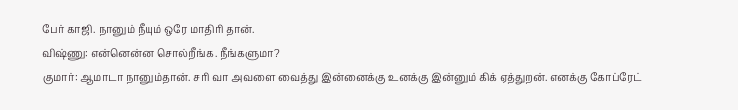பேர் காஜி. நானும் நீயும் ஒரே மாதிரி தான்.
விஷ்ணு: என்னென்ன சொல்றீங்க. நீங்களுமா?
குமார்: ஆமாடா நானும்தான். சரி வா அவளை வைத்து இன்னைக்கு உனக்கு இன்னும் கிக் ஏத்துறன். எனக்கு கோப்ரேட்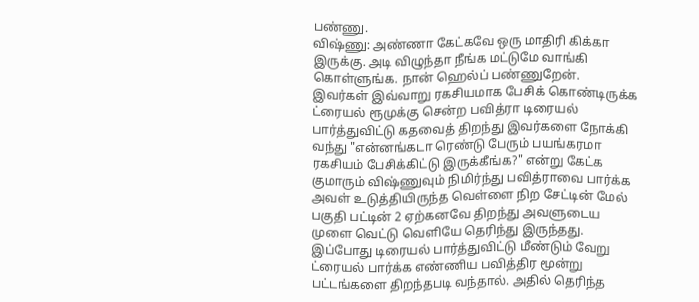பண்ணு.
விஷ்ணு: அண்ணா கேட்கவே ஒரு மாதிரி கிக்கா இருக்கு. அடி விழுந்தா நீங்க மட்டுமே வாங்கி கொள்ளுங்க. நான் ஹெல்ப் பண்ணுறேன்.
இவர்கள் இவ்வாறு ரகசியமாக பேசிக் கொண்டிருக்க ட்ரையல் ரூமுக்கு சென்ற பவித்ரா டிரையல் பார்த்துவிட்டு கதவைத் திறந்து இவர்களை நோக்கி வந்து "என்னங்கடா ரெண்டு பேரும் பயங்கரமா ரகசியம் பேசிக்கிட்டு இருக்கீங்க?" என்று கேட்க குமாரும் விஷ்ணுவும் நிமிர்ந்து பவித்ராவை பார்க்க அவள் உடுத்தியிருந்த வெள்ளை நிற சேட்டின் மேல் பகுதி பட்டின் 2 ஏற்கனவே திறந்து அவளுடைய முளை வெட்டு வெளியே தெரிந்து இருந்தது. இப்போது டிரையல் பார்த்துவிட்டு மீண்டும் வேறு ட்ரையல் பார்க்க எண்ணிய பவித்திர மூன்று பட்டங்களை திறந்தபடி வந்தால். அதில் தெரிந்த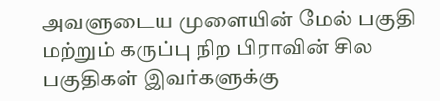அவளுடைய முளையின் மேல் பகுதி மற்றும் கருப்பு நிற பிராவின் சில பகுதிகள் இவர்களுக்கு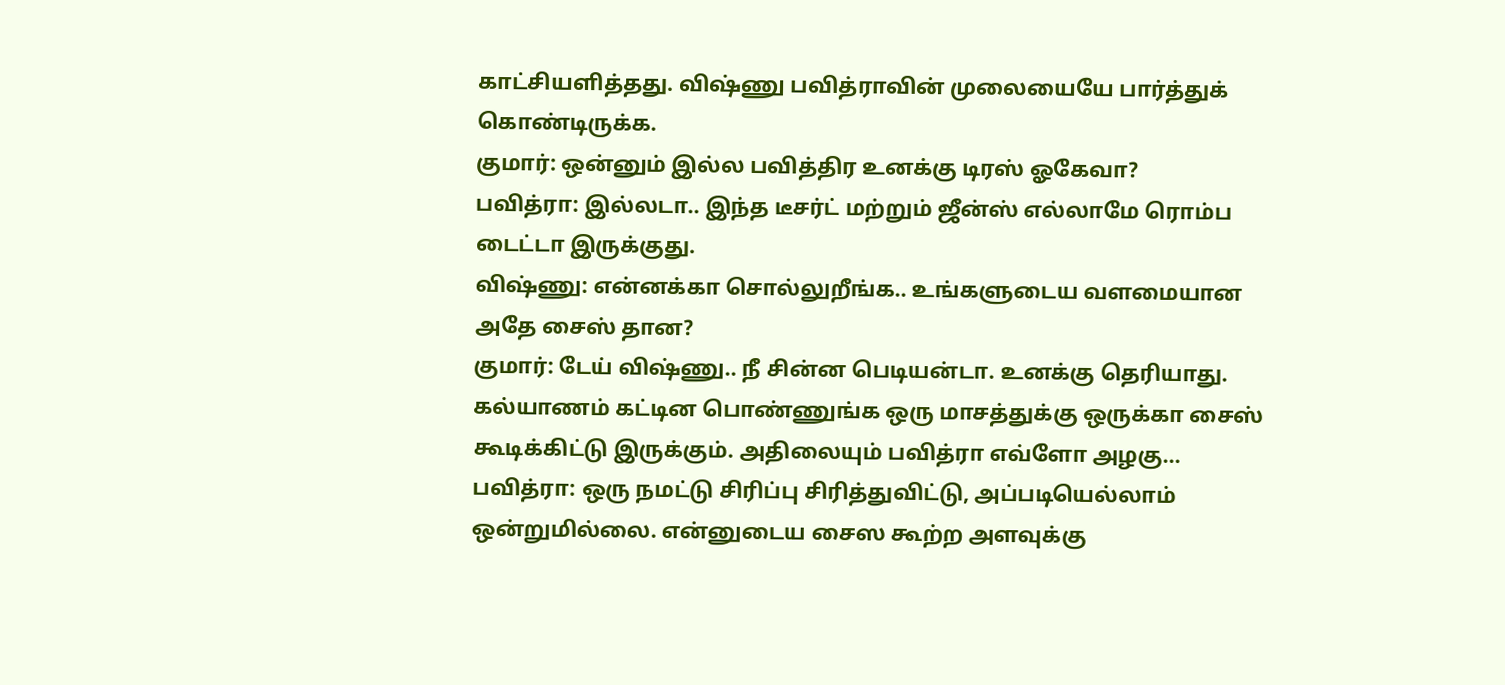காட்சியளித்தது. விஷ்ணு பவித்ராவின் முலையையே பார்த்துக் கொண்டிருக்க.
குமார்: ஒன்னும் இல்ல பவித்திர உனக்கு டிரஸ் ஓகேவா?
பவித்ரா: இல்லடா.. இந்த டீசர்ட் மற்றும் ஜீன்ஸ் எல்லாமே ரொம்ப டைட்டா இருக்குது.
விஷ்ணு: என்னக்கா சொல்லுறீங்க.. உங்களுடைய வளமையான அதே சைஸ் தான?
குமார்: டேய் விஷ்ணு.. நீ சின்ன பெடியன்டா. உனக்கு தெரியாது. கல்யாணம் கட்டின பொண்ணுங்க ஒரு மாசத்துக்கு ஒருக்கா சைஸ் கூடிக்கிட்டு இருக்கும். அதிலையும் பவித்ரா எவ்ளோ அழகு...
பவித்ரா: ஒரு நமட்டு சிரிப்பு சிரித்துவிட்டு, அப்படியெல்லாம் ஒன்றுமில்லை. என்னுடைய சைஸ கூற்ற அளவுக்கு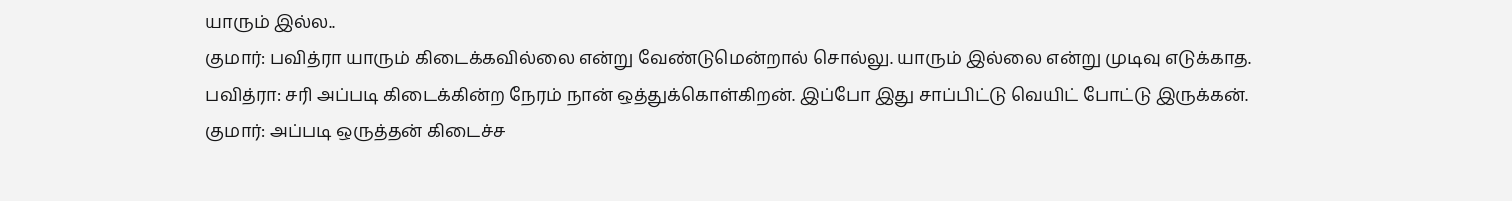யாரும் இல்ல..
குமார்: பவித்ரா யாரும் கிடைக்கவில்லை என்று வேண்டுமென்றால் சொல்லு. யாரும் இல்லை என்று முடிவு எடுக்காத.
பவித்ரா: சரி அப்படி கிடைக்கின்ற நேரம் நான் ஒத்துக்கொள்கிறன். இப்போ இது சாப்பிட்டு வெயிட் போட்டு இருக்கன்.
குமார்: அப்படி ஒருத்தன் கிடைச்ச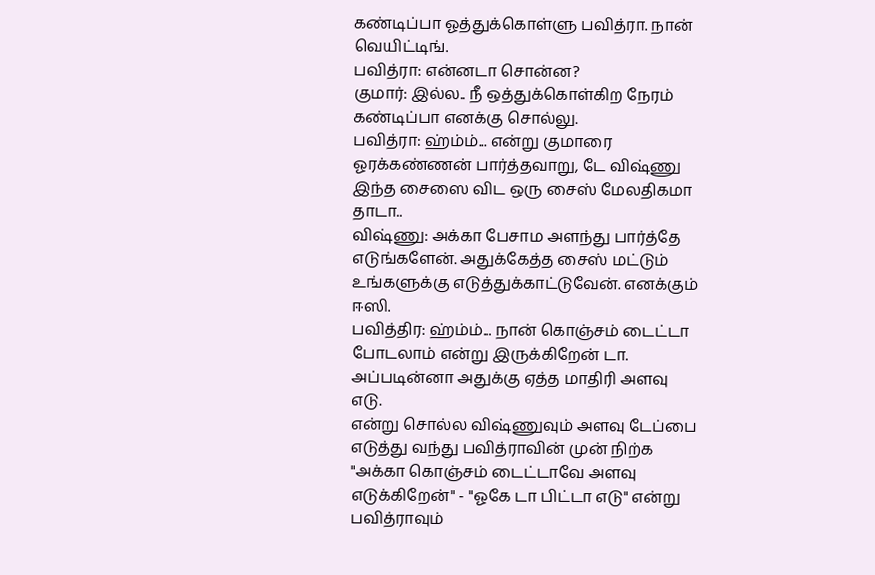கண்டிப்பா ஓத்துக்கொள்ளு பவித்ரா. நான் வெயிட்டிங்.
பவித்ரா: என்னடா சொன்ன?
குமார்: இல்ல.. நீ ஒத்துக்கொள்கிற நேரம் கண்டிப்பா எனக்கு சொல்லு.
பவித்ரா: ஹ்ம்ம்... என்று குமாரை ஓரக்கண்ணன் பார்த்தவாறு, டே விஷ்ணு இந்த சைஸை விட ஒரு சைஸ் மேலதிகமா தாடா..
விஷ்ணு: அக்கா பேசாம அளந்து பார்த்தே எடுங்களேன். அதுக்கேத்த சைஸ் மட்டும் உங்களுக்கு எடுத்துக்காட்டுவேன். எனக்கும் ஈஸி.
பவித்திர: ஹ்ம்ம்... நான் கொஞ்சம் டைட்டா போடலாம் என்று இருக்கிறேன் டா. அப்படின்னா அதுக்கு ஏத்த மாதிரி அளவு எடு.
என்று சொல்ல விஷ்ணுவும் அளவு டேப்பை எடுத்து வந்து பவித்ராவின் முன் நிற்க "அக்கா கொஞ்சம் டைட்டாவே அளவு எடுக்கிறேன்" - "ஓகே டா பிட்டா எடு" என்று பவித்ராவும்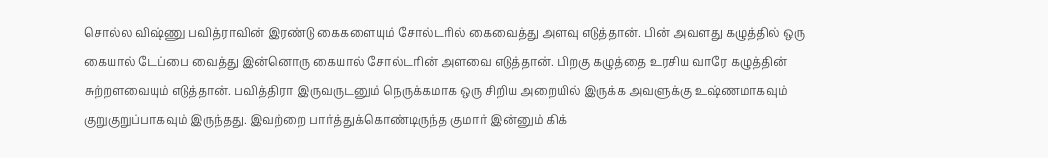சொல்ல விஷ்ணு பவித்ராவின் இரண்டு கைகளையும் சோல்டரில் கைவைத்து அளவு எடுத்தான். பின் அவளது கழுத்தில் ஒரு கையால் டேப்பை வைத்து இன்னொரு கையால் சோல்டரின் அளவை எடுத்தான். பிறகு கழுத்தை உரசிய வாரே கழுத்தின் சுற்றளவையும் எடுத்தான். பவித்திரா இருவருடனும் நெருக்கமாக ஒரு சிறிய அறையில் இருக்க அவளுக்கு உஷ்ணமாகவும் குறுகுறுப்பாகவும் இருந்தது. இவற்றை பார்த்துக்கொண்டிருந்த குமார் இன்னும் கிக்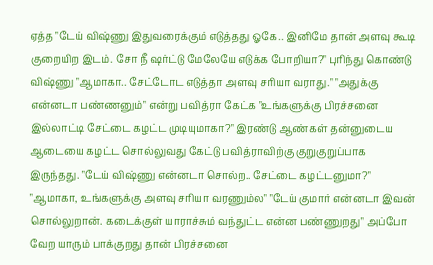ஏத்த "டேய் விஷ்ணு இதுவரைக்கும் எடுத்தது ஓகே.. இனிமே தான் அளவு கூடி குறையிற இடம். சோ நீ ஷர்ட்டு மேலேயே எடுக்க போறியா?" புரிந்து கொண்டு விஷ்ணு "ஆமாகா.. சேட்டோட எடுத்தா அளவு சரியா வராது." "அதுக்கு என்னடா பண்ணனும்" என்று பவித்ரா கேட்க "உங்களுக்கு பிரச்சனை இல்லாட்டி சேட்டை கழட்ட முடியுமாகா?" இரண்டு ஆண்கள் தன்னுடைய ஆடையை கழட்ட சொல்லுவது கேட்டு பவித்ராவிற்கு குறுகுறுப்பாக இருந்தது. "டேய் விஷ்ணு என்னடா சொல்ற.. சேட்டை கழட்டனுமா?" "ஆமாகா, உங்களுக்கு அளவு சரியா வரணும்ல" "டேய் குமார் என்னடா இவன் சொல்லுறான். கடைக்குள் யாராச்சும் வந்துட்ட என்ன பண்ணுறது" அப்போ வேற யாரும் பாக்குறது தான் பிரச்சனை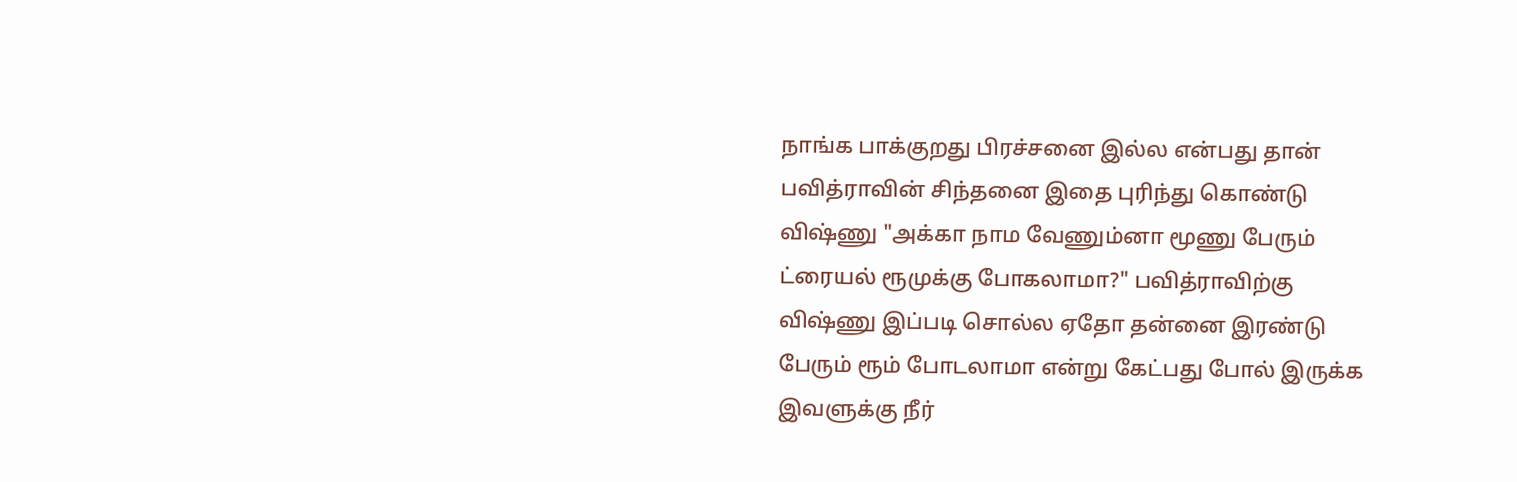நாங்க பாக்குறது பிரச்சனை இல்ல என்பது தான் பவித்ராவின் சிந்தனை இதை புரிந்து கொண்டு விஷ்ணு "அக்கா நாம வேணும்னா மூணு பேரும் ட்ரையல் ரூமுக்கு போகலாமா?" பவித்ராவிற்கு விஷ்ணு இப்படி சொல்ல ஏதோ தன்னை இரண்டு பேரும் ரூம் போடலாமா என்று கேட்பது போல் இருக்க இவளுக்கு நீர்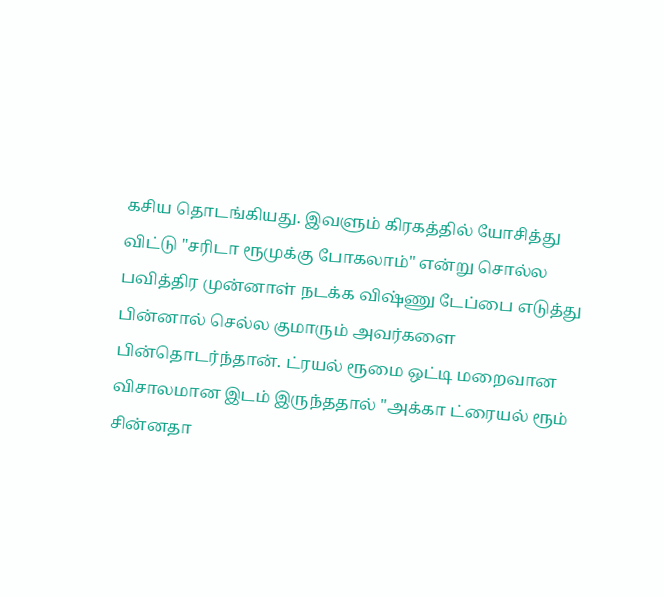கசிய தொடங்கியது. இவளும் கிரகத்தில் யோசித்து விட்டு "சரிடா ரூமுக்கு போகலாம்" என்று சொல்ல பவித்திர முன்னாள் நடக்க விஷ்ணு டேப்பை எடுத்து பின்னால் செல்ல குமாரும் அவர்களை பின்தொடர்ந்தான். ட்ரயல் ரூமை ஒட்டி மறைவான விசாலமான இடம் இருந்ததால் "அக்கா ட்ரையல் ரூம் சின்னதா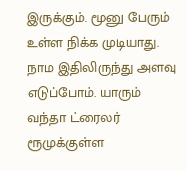இருக்கும். மூனு பேரும் உள்ள நிக்க முடியாது. நாம இதிலிருந்து அளவு எடுப்போம். யாரும் வந்தா ட்ரைலர் ரூமுக்குள்ள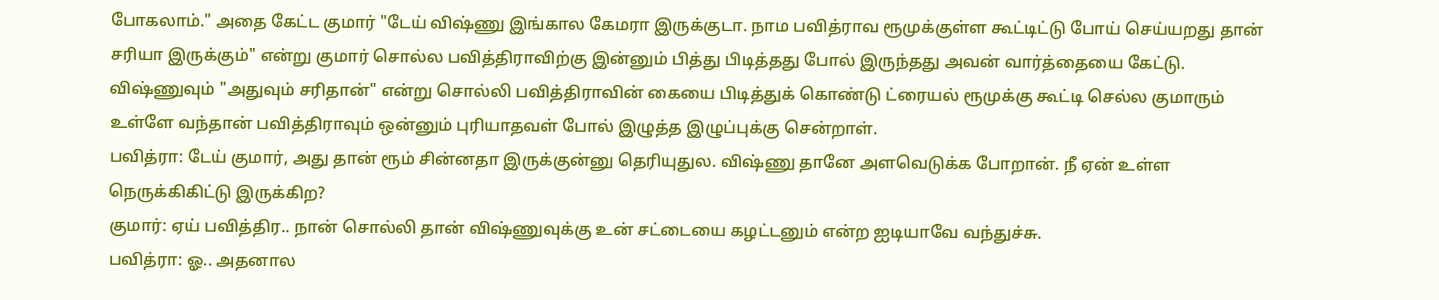போகலாம்." அதை கேட்ட குமார் "டேய் விஷ்ணு இங்கால கேமரா இருக்குடா. நாம பவித்ராவ ரூமுக்குள்ள கூட்டிட்டு போய் செய்யறது தான் சரியா இருக்கும்" என்று குமார் சொல்ல பவித்திராவிற்கு இன்னும் பித்து பிடித்தது போல் இருந்தது அவன் வார்த்தையை கேட்டு. விஷ்ணுவும் "அதுவும் சரிதான்" என்று சொல்லி பவித்திராவின் கையை பிடித்துக் கொண்டு ட்ரையல் ரூமுக்கு கூட்டி செல்ல குமாரும் உள்ளே வந்தான் பவித்திராவும் ஒன்னும் புரியாதவள் போல் இழுத்த இழுப்புக்கு சென்றாள்.
பவித்ரா: டேய் குமார், அது தான் ரூம் சின்னதா இருக்குன்னு தெரியுதுல. விஷ்ணு தானே அளவெடுக்க போறான். நீ ஏன் உள்ள நெருக்கிகிட்டு இருக்கிற?
குமார்: ஏய் பவித்திர.. நான் சொல்லி தான் விஷ்ணுவுக்கு உன் சட்டையை கழட்டனும் என்ற ஐடியாவே வந்துச்சு.
பவித்ரா: ஓ.. அதனால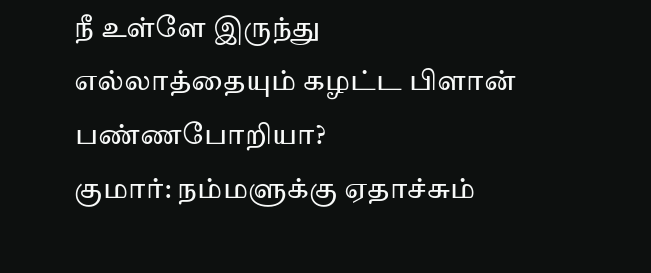நீ உள்ளே இருந்து எல்லாத்தையும் கழட்ட பிளான் பண்ணபோறியா?
குமார்: நம்மளுக்கு ஏதாச்சும்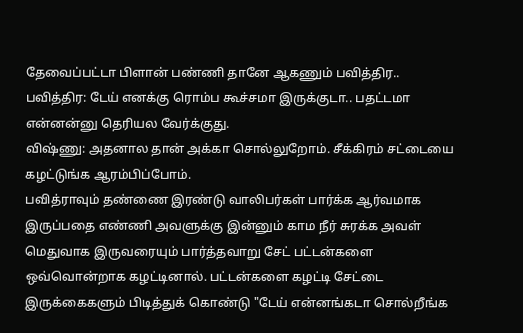தேவைப்பட்டா பிளான் பண்ணி தானே ஆகணும் பவித்திர..
பவித்திர: டேய் எனக்கு ரொம்ப கூச்சமா இருக்குடா.. பதட்டமா என்னன்னு தெரியல வேர்க்குது.
விஷ்ணு: அதனால தான் அக்கா சொல்லுறோம். சீக்கிரம் சட்டையை கழட்டுங்க ஆரம்பிப்போம்.
பவித்ராவும் தண்ணை இரண்டு வாலிபர்கள் பார்க்க ஆர்வமாக இருப்பதை எண்ணி அவளுக்கு இன்னும் காம நீர் சுரக்க அவள் மெதுவாக இருவரையும் பார்த்தவாறு சேட் பட்டன்களை ஒவ்வொன்றாக கழட்டினால். பட்டன்களை கழட்டி சேட்டை இருக்கைகளும் பிடித்துக் கொண்டு "டேய் என்னங்கடா சொல்றீங்க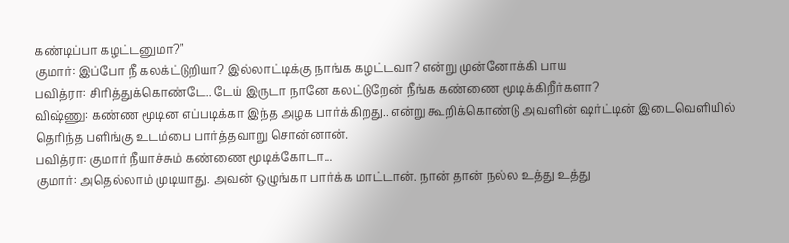கண்டிப்பா கழட்டனுமா?"
குமார்: இப்போ நீ கலக்ட்டுறியா? இல்லாட்டிக்கு நாங்க கழட்டவா? என்று முன்னோக்கி பாய
பவித்ரா: சிரித்துக்கொண்டே.. டேய் இருடா நானே கலட்டுறேன் நீங்க கண்ணை மூடிக்கிறீர்களா?
விஷ்ணு: கண்ண மூடின எப்படிக்கா இந்த அழக பார்க்கிறது.. என்று கூறிக்கொண்டு அவளின் ஷர்ட்டின் இடைவெளியில் தெரிந்த பளிங்கு உடம்பை பார்த்தவாறு சொன்னான்.
பவித்ரா: குமார் நீயாச்சும் கண்ணை மூடிக்கோடா...
குமார்: அதெல்லாம் முடியாது. அவன் ஒழுங்கா பார்க்க மாட்டான். நான் தான் நல்ல உத்து உத்து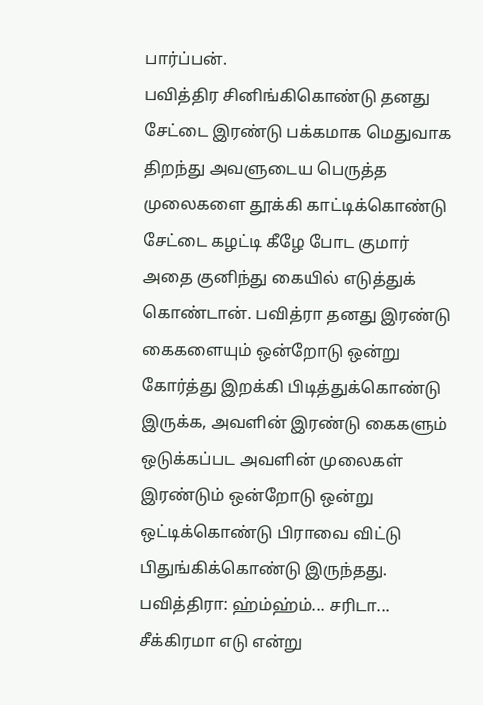பார்ப்பன்.
பவித்திர சினிங்கிகொண்டு தனது சேட்டை இரண்டு பக்கமாக மெதுவாக திறந்து அவளுடைய பெருத்த முலைகளை தூக்கி காட்டிக்கொண்டு சேட்டை கழட்டி கீழே போட குமார் அதை குனிந்து கையில் எடுத்துக் கொண்டான். பவித்ரா தனது இரண்டு கைகளையும் ஒன்றோடு ஒன்று கோர்த்து இறக்கி பிடித்துக்கொண்டு இருக்க, அவளின் இரண்டு கைகளும் ஒடுக்கப்பட அவளின் முலைகள் இரண்டும் ஒன்றோடு ஒன்று ஒட்டிக்கொண்டு பிராவை விட்டு பிதுங்கிக்கொண்டு இருந்தது.
பவித்திரா: ஹ்ம்ஹ்ம்... சரிடா... சீக்கிரமா எடு என்று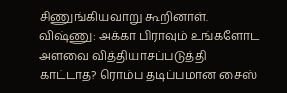சிணுங்கியவாறு கூறினாள்.
விஷ்ணு: அக்கா பிராவும் உங்களோட அளவை வித்தியாசப்படுத்தி காட்டாத? ரொம்ப தடிப்பமான சைஸ்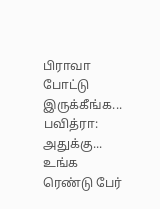பிராவா போட்டு இருக்கீங்க...
பவித்ரா: அதுக்கு... உங்க ரெண்டு பேர்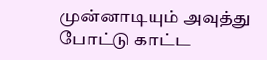முன்னாடியும் அவுத்து போட்டு காட்ட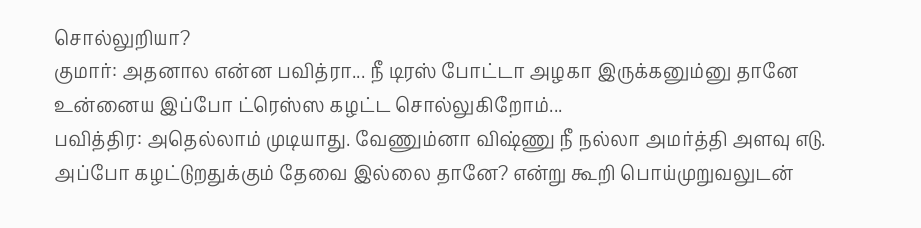சொல்லுறியா?
குமார்: அதனால என்ன பவித்ரா... நீ டிரஸ் போட்டா அழகா இருக்கனும்னு தானே உன்னைய இப்போ ட்ரெஸ்ஸ கழட்ட சொல்லுகிறோம்...
பவித்திர: அதெல்லாம் முடியாது. வேணும்னா விஷ்ணு நீ நல்லா அமர்த்தி அளவு எடு. அப்போ கழட்டுறதுக்கும் தேவை இல்லை தானே? என்று கூறி பொய்முறுவலுடன்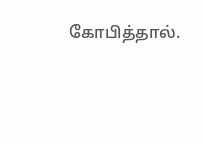கோபித்தால்.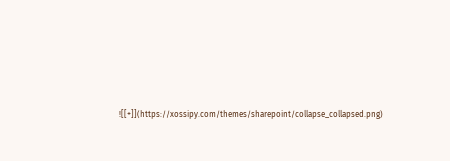![[+]](https://xossipy.com/themes/sharepoint/collapse_collapsed.png)